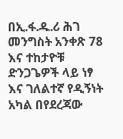በኢ.ፋ.ዱ.ሪ ሕገ መንግስት አንቀጽ 78 እና ተከታዮቹ ድንጋጌዎች ላይ ነፃ እና ገለልተኛ የዲኝነት አካል በየደረጃው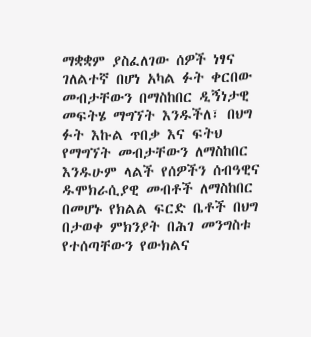ማቋቋም ያስፈለገው ሰዎች ነፃና ገለልተኛ በሆነ አካል ፉት ቀርበው መብታቸውን በማስከበር ዲኝነታዊ መፍትሄ ማግኘት እንዱችለ፣ በህግ ፉት እኩል ጥበቃ እና ፍትህ የማግኘት መብታቸውን ለማስከበር እንዱሁም ላልች የሰዎችን ሰብዓዊና ዱሞክራሲያዊ መብቶች ለማስከበር በመሆኑ የክልል ፍርድ ቤቶች በህግ በታወቀ ምክንያት በሕገ መንግስቱ የተሰጣቸውን የውክልና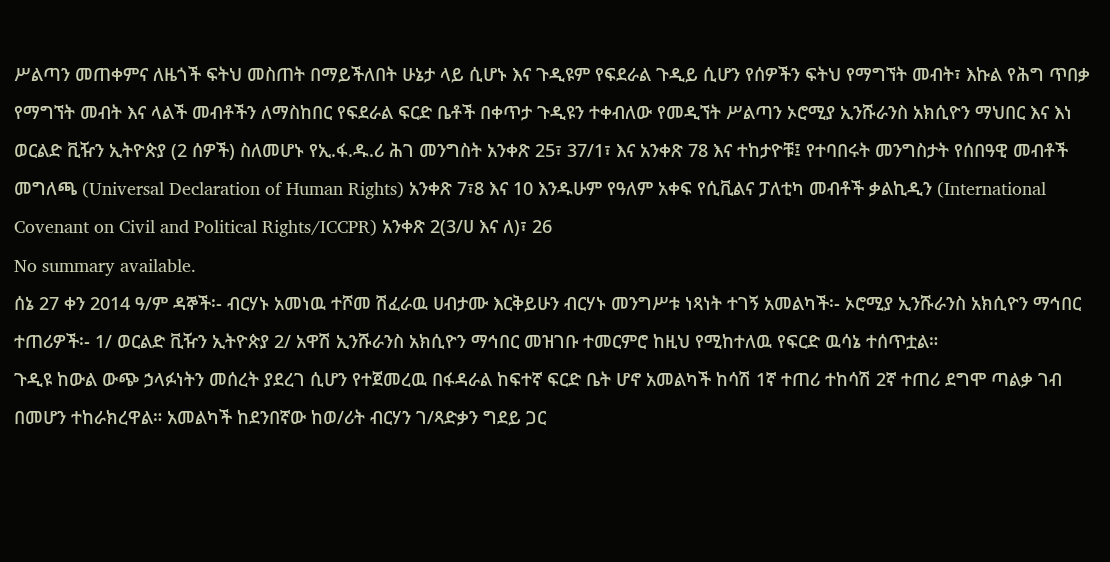ሥልጣን መጠቀምና ለዜጎች ፍትህ መስጠት በማይችለበት ሁኔታ ላይ ሲሆኑ እና ጉዲዩም የፍደራል ጉዲይ ሲሆን የሰዎችን ፍትህ የማግኘት መብት፣ እኩል የሕግ ጥበቃ የማግኘት መብት እና ላልች መብቶችን ለማስከበር የፍደራል ፍርድ ቤቶች በቀጥታ ጉዲዩን ተቀብለው የመዲኘት ሥልጣን ኦሮሚያ ኢንሹራንስ አክሲዮን ማህበር እና እነ ወርልድ ቪዥን ኢትዮጵያ (2 ሰዎች) ስለመሆኑ የኢ.ፋ.ዱ.ሪ ሕገ መንግስት አንቀጽ 25፣ 37/1፣ እና አንቀጽ 78 እና ተከታዮቹ፤ የተባበሩት መንግስታት የሰበዓዊ መብቶች መግለጫ (Universal Declaration of Human Rights) አንቀጽ 7፣8 እና 10 እንዱሁም የዓለም አቀፍ የሲቪልና ፓለቲካ መብቶች ቃልኪዲን (International Covenant on Civil and Political Rights/ICCPR) አንቀጽ 2(3/ሀ እና ለ)፣ 26
No summary available.
ሰኔ 27 ቀን 2014 ዓ/ም ዳኞች፡- ብርሃኑ አመነዉ ተሾመ ሽፈራዉ ሀብታሙ እርቅይሁን ብርሃኑ መንግሥቱ ነጻነት ተገኝ አመልካች፡- ኦሮሚያ ኢንሹራንስ አክሲዮን ማኅበር ተጠሪዎች፡- 1/ ወርልድ ቪዥን ኢትዮጵያ 2/ አዋሽ ኢንሹራንስ አክሲዮን ማኅበር መዝገቡ ተመርምሮ ከዚህ የሚከተለዉ የፍርድ ዉሳኔ ተሰጥቷል።
ጉዲዩ ከውል ውጭ ኃላፉነትን መሰረት ያደረገ ሲሆን የተጀመረዉ በፋዳራል ከፍተኛ ፍርድ ቤት ሆኖ አመልካች ከሳሽ 1ኛ ተጠሪ ተከሳሽ 2ኛ ተጠሪ ደግሞ ጣልቃ ገብ በመሆን ተከራክረዋል። አመልካች ከደንበኛው ከወ/ሪት ብርሃን ገ/ጻድቃን ግደይ ጋር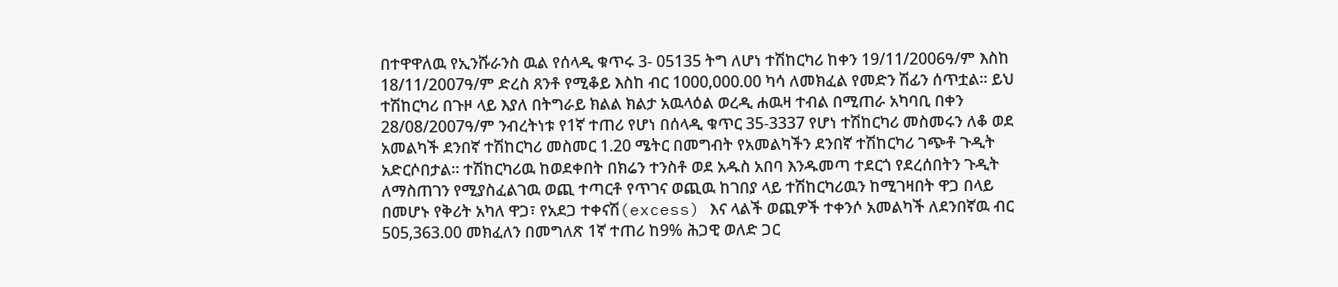በተዋዋለዉ የኢንሹራንስ ዉል የሰላዲ ቁጥሩ 3- 05135 ትግ ለሆነ ተሽከርካሪ ከቀን 19/11/2006ዓ/ም እስከ 18/11/2007ዓ/ም ድረስ ጸንቶ የሚቆይ እስከ ብር 1000,000.00 ካሳ ለመክፈል የመድን ሽፊን ሰጥቷል። ይህ ተሽከርካሪ በጉዞ ላይ እያለ በትግራይ ክልል ክልታ አዉላዕል ወረዲ ሐዉዛ ተብል በሚጠራ አካባቢ በቀን 28/08/2007ዓ/ም ንብረትነቱ የ1ኛ ተጠሪ የሆነ በሰላዲ ቁጥር 35-3337 የሆነ ተሽከርካሪ መስመሩን ለቆ ወደ አመልካች ደንበኛ ተሽከርካሪ መስመር 1.20 ሜትር በመግብት የአመልካችን ደንበኛ ተሽከርካሪ ገጭቶ ጉዲት አድርሶበታል። ተሽከርካሪዉ ከወደቀበት በክሬን ተንስቶ ወደ አዱስ አበባ እንዱመጣ ተደርጎ የደረሰበትን ጉዲት ለማስጠገን የሚያስፈልገዉ ወጪ ተጣርቶ የጥገና ወጪዉ ከገበያ ላይ ተሽከርካሪዉን ከሚገዛበት ዋጋ በላይ በመሆኑ የቅሪት አካለ ዋጋ፣ የአደጋ ተቀናሽ(excess) እና ላልች ወጪዎች ተቀንሶ አመልካች ለደንበኛዉ ብር 505,363.00 መክፈለን በመግለጽ 1ኛ ተጠሪ ከ9% ሕጋዊ ወለድ ጋር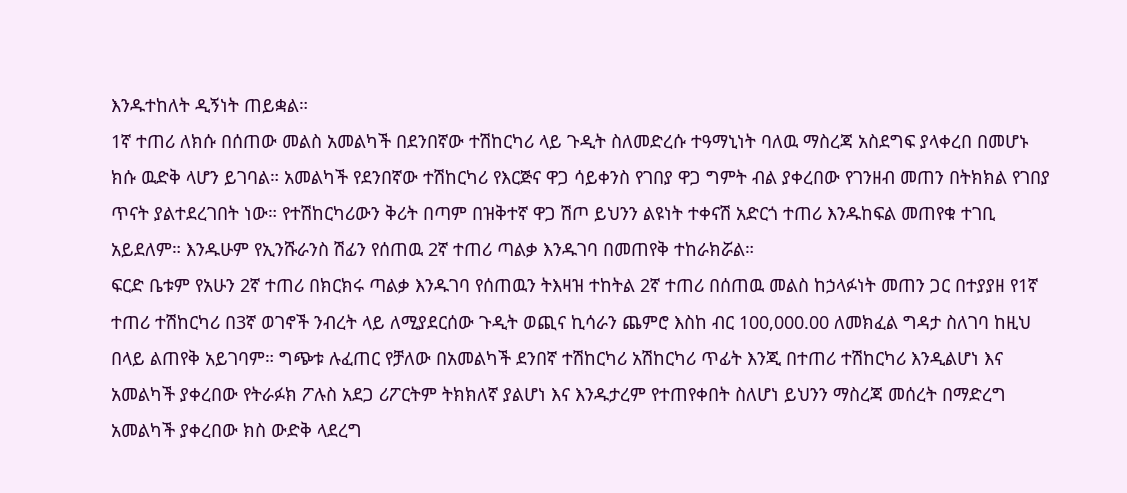እንዱተከለት ዲኝነት ጠይቋል።
1ኛ ተጠሪ ለክሱ በሰጠው መልስ አመልካች በደንበኛው ተሽከርካሪ ላይ ጉዲት ስለመድረሱ ተዓማኒነት ባለዉ ማስረጃ አስደግፍ ያላቀረበ በመሆኑ ክሱ ዉድቅ ላሆን ይገባል። አመልካች የደንበኛው ተሽከርካሪ የእርጅና ዋጋ ሳይቀንስ የገበያ ዋጋ ግምት ብል ያቀረበው የገንዘብ መጠን በትክክል የገበያ ጥናት ያልተደረገበት ነው። የተሽከርካሪውን ቅሪት በጣም በዝቅተኛ ዋጋ ሽጦ ይህንን ልዩነት ተቀናሽ አድርጎ ተጠሪ እንዱከፍል መጠየቁ ተገቢ አይደለም። እንዱሁም የኢንሹራንስ ሽፊን የሰጠዉ 2ኛ ተጠሪ ጣልቃ እንዱገባ በመጠየቅ ተከራክሯል።
ፍርድ ቤቱም የአሁን 2ኛ ተጠሪ በክርክሩ ጣልቃ እንዱገባ የሰጠዉን ትእዛዝ ተከትል 2ኛ ተጠሪ በሰጠዉ መልስ ከኃላፉነት መጠን ጋር በተያያዘ የ1ኛ ተጠሪ ተሽከርካሪ በ3ኛ ወገኖች ንብረት ላይ ለሚያደርሰው ጉዲት ወጪና ኪሳራን ጨምሮ እስከ ብር 100,000.00 ለመክፈል ግዳታ ስለገባ ከዚህ በላይ ልጠየቅ አይገባም። ግጭቱ ሉፈጠር የቻለው በአመልካች ደንበኛ ተሽከርካሪ አሽከርካሪ ጥፊት እንጂ በተጠሪ ተሽከርካሪ እንዲልሆነ እና አመልካች ያቀረበው የትራፉክ ፖሉስ አደጋ ሪፖርትም ትክክለኛ ያልሆነ እና እንዱታረም የተጠየቀበት ስለሆነ ይህንን ማስረጃ መሰረት በማድረግ አመልካች ያቀረበው ክስ ውድቅ ላደረግ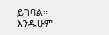ይገባል። እንዱሁም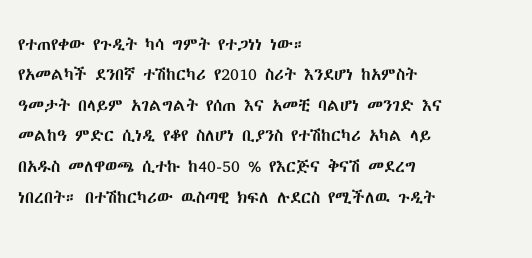የተጠየቀው የጉዲት ካሳ ግምት የተጋነነ ነው።
የአመልካች ደንበኛ ተሽከርካሪ የ2010 ስሪት እንደሆነ ከአምስት ዓመታት በላይም አገልግልት የሰጠ እና አመቺ ባልሆነ መንገድ እና መልከዓ ምድር ሲነዲ የቆየ ስለሆነ ቢያንስ የተሽከርካሪ አካል ላይ በአዱስ መለዋወጫ ሲተኩ ከ40-50 % የእርጅና ቅናሽ መደረግ ነበረበት። በተሽከርካሪው ዉስጣዊ ክፍለ ሉደርስ የሚችለዉ ጉዲት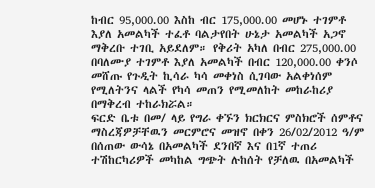ከብር 95,000.00 እስከ ብር 175,000.00 መሆኑ ተገምቶ እያለ አመልካች ተፈቶ ባልታየበት ሁኔታ አመልካች አጋኖ ማቅረቡ ተገቢ አይደለም። የቅሪት አካለ በብር 275,000.00 በባለሙያ ተገምቶ እያለ አመልካች በብር 120,000.00 ቀንሶ መሸጡ የጉዲት ኪሳራ ካሳ መቀነስ ሲገባው አልቀነሰም የሚለትንና ላልች የካሳ መጠን የሚመለከት መከራከሪያ በማቅረብ ተከራክሯል።
ፍርድ ቤቱ በመ/ ላይ የግራ ቀኙን ክርክርና ምስክሮች ሰምቶና ማስረጃዎቻቸዉን መርምሮና መዝኖ በቀን 26/02/2012 ዓ/ም በሰጠው ውሳኔ በአመልካች ደንበኛ እና በ1ኛ ተጠሪ ተሽከርካሪዎች መካከል ግጭት ሉከሰት የቻለዉ በአመልካች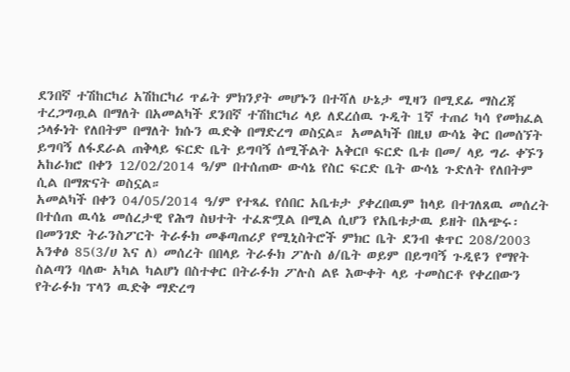ደንበኛ ተሽከርካሪ አሽከርካሪ ጥፊት ምክንያት መሆኑን በተሻለ ሁኔታ ሚዛን በሚደፊ ማስረጃ ተረጋግጧል በማለት በአመልካች ደንበኛ ተሽከርካሪ ላይ ለደረሰዉ ጉዲት 1ኛ ተጠሪ ካሳ የመክፈል ኃላፉነት የለበትም በማለት ክሱን ዉድቅ በማድረግ ወስኗል። አመልካች በዚህ ውሳኔ ቅር በመሰኘት ይግባኝ ለፋደራል ጠቅላይ ፍርድ ቤት ይግባኝ ሰሚችልት አቅርቦ ፍርድ ቤቱ በመ/ ላይ ግራ ቀኙን አከራክሮ በቀን 12/02/2014 ዓ/ም በተሰጠው ውሳኔ የስር ፍርድ ቤት ውሳኔ ጉድለት የለበትም ሲል በማጽናት ወስኗል።
አመልካች በቀን 04/05/2014 ዓ/ም የተጻፈ የሰበር አቤቱታ ያቀረበዉም ከላይ በተገለጸዉ መሰረት በተሰጠ ዉሳኔ መሰረታዊ የሕግ ስህተት ተፈጽሟል በሚል ሲሆን የአቤቱታዉ ይዘት በአጭሩ፡በመንገድ ትራንስፖርት ትራፉክ መቆጣጠሪያ የሚኒስትሮች ምክር ቤት ደንብ ቁጥር 208/2003 አንቀፅ 85(3/ሀ እና ለ) መሰረት በበላይ ትራፉክ ፖሉስ ፅ/ቤት ወይም በይግባኝ ጉዲዩን የማየት ስልጣን ባለው አካል ካልሆነ በስተቀር በትራፉክ ፖሉስ ልዩ እውቀት ላይ ተመስርቶ የቀረበውን የትራፉክ ፕላን ዉድቅ ማድረግ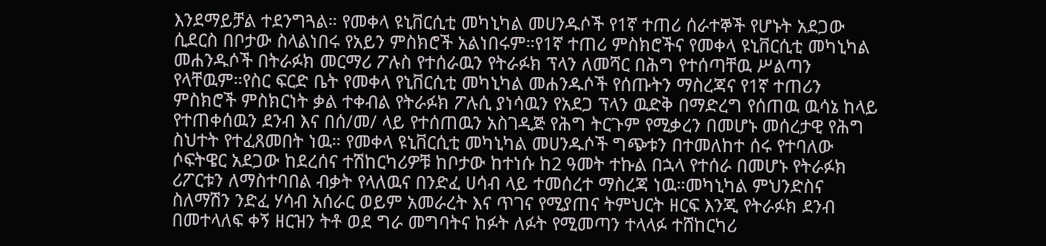እንደማይቻል ተደንግጓል። የመቀላ ዩኒቨርሲቲ መካኒካል መሀንዱሶች የ1ኛ ተጠሪ ሰራተኞች የሆኑት አደጋው ሲደርስ በቦታው ስላልነበሩ የአይን ምስክሮች አልነበሩም።የ1ኛ ተጠሪ ምስክሮችና የመቀላ ዩኒቨርሲቲ መካኒካል መሐንዱሶች በትራፉክ መርማሪ ፖሉስ የተሰራዉን የትራፉክ ፕላን ለመሻር በሕግ የተሰጣቸዉ ሥልጣን የላቸዉም።የስር ፍርድ ቤት የመቀላ የኒቨርሲቲ መካኒካል መሐንዱሶች የሰጡትን ማስረጃና የ1ኛ ተጠሪን ምስክሮች ምስክርነት ቃል ተቀብል የትራፉክ ፖሉሲ ያነሳዉን የአደጋ ፕላን ዉድቅ በማድረግ የሰጠዉ ዉሳኔ ከላይ የተጠቀሰዉን ደንብ እና በሰ/መ/ ላይ የተሰጠዉን አስገዲጅ የሕግ ትርጉም የሚቃረን በመሆኑ መሰረታዊ የሕግ ስህተት የተፈጸመበት ነዉ። የመቀላ ዩኒቨርሲቲ መካኒካል መሀንዱሶች ግጭቱን በተመለከተ ሰሩ የተባለው ሶፍትዌር አደጋው ከደረሰና ተሽከርካሪዎቹ ከቦታው ከተነሱ ከ2 ዓመት ተኩል በኋላ የተሰራ በመሆኑ የትራፉክ ሪፖርቱን ለማስተባበል ብቃት የላለዉና በንድፈ ሀሳብ ላይ ተመሰረተ ማስረጃ ነዉ።መካኒካል ምህንድስና ስለማሽን ንድፈ ሃሳብ አሰራር ወይም አመራረት እና ጥገና የሚያጠና ትምህርት ዘርፍ እንጂ የትራፉክ ደንብ በመተላለፍ ቀኝ ዘርዝን ትቶ ወደ ግራ መግባትና ከፉት ለፉት የሚመጣን ተላላፉ ተሸከርካሪ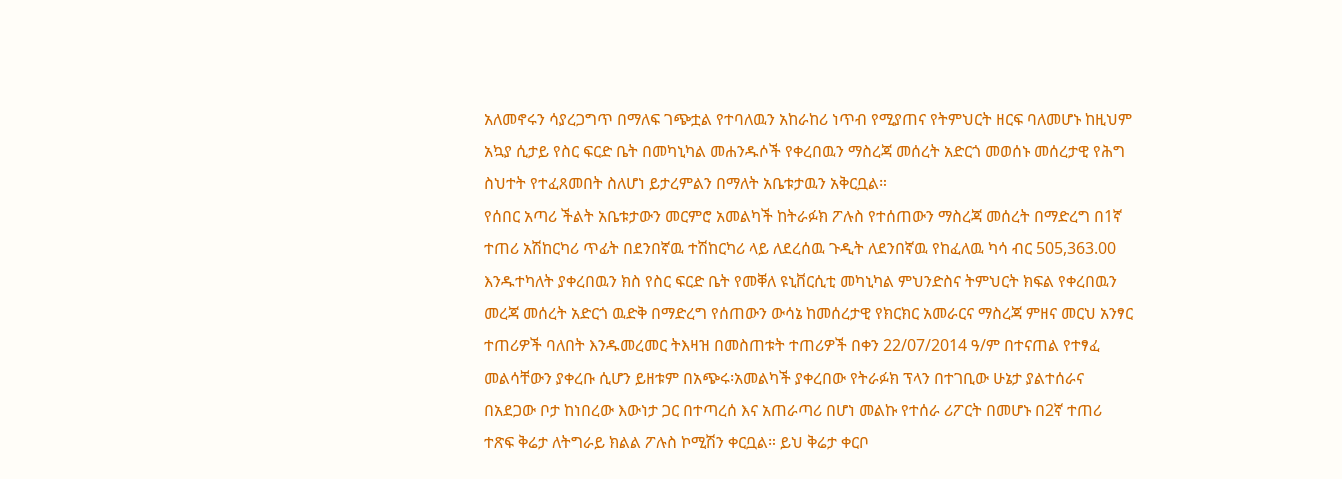አለመኖሩን ሳያረጋግጥ በማለፍ ገጭቷል የተባለዉን አከራከሪ ነጥብ የሚያጠና የትምህርት ዘርፍ ባለመሆኑ ከዚህም አኳያ ሲታይ የስር ፍርድ ቤት በመካኒካል መሐንዱሶች የቀረበዉን ማስረጃ መሰረት አድርጎ መወሰኑ መሰረታዊ የሕግ ስህተት የተፈጸመበት ስለሆነ ይታረምልን በማለት አቤቱታዉን አቅርቧል።
የሰበር አጣሪ ችልት አቤቱታውን መርምሮ አመልካች ከትራፉክ ፖሉስ የተሰጠውን ማስረጃ መሰረት በማድረግ በ1ኛ ተጠሪ አሽከርካሪ ጥፊት በደንበኛዉ ተሽከርካሪ ላይ ለደረሰዉ ጉዲት ለደንበኛዉ የከፈለዉ ካሳ ብር 505,363.00 እንዱተካለት ያቀረበዉን ክስ የስር ፍርድ ቤት የመቐለ ዩኒቨርሲቲ መካኒካል ምህንድስና ትምህርት ክፍል የቀረበዉን መረጃ መሰረት አድርጎ ዉድቅ በማድረግ የሰጠውን ውሳኔ ከመሰረታዊ የክርክር አመራርና ማስረጃ ምዘና መርህ አንፃር ተጠሪዎች ባለበት እንዱመረመር ትእዛዝ በመስጠቱት ተጠሪዎች በቀን 22/07/2014 ዓ/ም በተናጠል የተፃፈ መልሳቸውን ያቀረቡ ሲሆን ይዘቱም በአጭሩ፡አመልካች ያቀረበው የትራፉክ ፕላን በተገቢው ሁኔታ ያልተሰራና በአደጋው ቦታ ከነበረው እውነታ ጋር በተጣረሰ እና አጠራጣሪ በሆነ መልኩ የተሰራ ሪፖርት በመሆኑ በ2ኛ ተጠሪ ተጽፍ ቅሬታ ለትግራይ ክልል ፖሉስ ኮሚሽን ቀርቧል። ይህ ቅሬታ ቀርቦ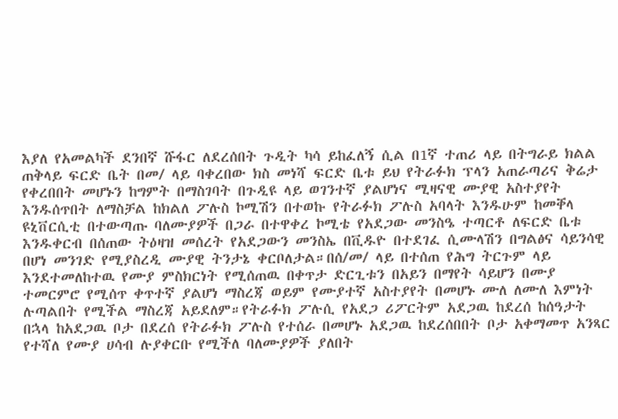እያለ የአመልካች ደንበኛ ሹፋር ለደረሰበት ጉዲት ካሳ ይከፈለኝ ሲል በ1ኛ ተጠሪ ላይ በትግራይ ክልል ጠቅላይ ፍርድ ቤት በመ/ ላይ ባቀረበው ክስ መነሻ ፍርድ ቤቱ ይህ የትራፉክ ፕላን አጠራጣሪና ቅሬታ የቀረበበት መሆኑን ከግምት በማስገባት በጉዲዩ ላይ ወገንተኛ ያልሆነና ሚዛናዊ ሙያዊ አስተያየት እንዱሰጥበት ለማስቻል ከክልለ ፖሉስ ኮሚሽን በተወኩ የትራፉክ ፖሉስ አባላት እንዱሁም ከመቐላ ዩኒቨርሲቲ በተውጣጡ ባለሙያዎች በጋራ በተዋቀረ ኮሚቴ የአደጋው መንስዔ ተጣርቶ ለፍርድ ቤቱ እንዱቀርብ በሰጠው ትዕዛዝ መሰረት የአደጋውን መንስኤ በቪዱዮ በተደገፈ ሲሙላሽን በግልፅና ሳይንሳዊ በሆነ መንገድ የሚያስረዲ ሙያዊ ትንታኔ ቀርቦለታል።በሰ/መ/ ላይ በተሰጠ የሕግ ትርጉም ላይ እንደተመለከተዉ የሙያ ምስክርነት የሚሰጠዉ በቀጥታ ድርጊቱን በአይን በማየት ሳይሆን በሙያ ተመርምሮ የሚሰጥ ቀጥተኛ ያልሆነ ማስረጃ ወይም የሙያተኛ አስተያየት በመሆኑ ሙለ ለሙለ እምነት ሉጣልበት የሚችል ማስረጃ አይደለም።የትራፉክ ፖሉሲ የአደጋ ሪፖርትም አደጋዉ ከደረሰ ከሰዓታት በኋላ ከአደጋዉ ቦታ በደረሰ የትራፉክ ፖሉስ የተሰራ በመሆኑ አደጋዉ ከደረሰበበት ቦታ አቀማመጥ አንጻር የተሻለ የሙያ ሀሳብ ሉያቀርቡ የሚችለ ባለሙያዎች ያለበት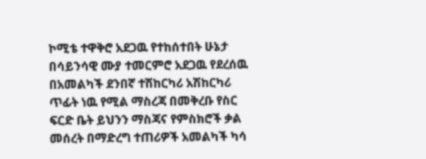ኮሚቴ ተዋቅሮ አደጋዉ የተከሰተበት ሁኔታ በሳይንሳዊ ሙያ ተመርምሮ አደጋዉ የደረሰዉ በአመልካች ደንበኛ ተሽከርካሪ አሽከርካሪ ጥፊት ነዉ የሚል ማስረጃ በመቅረቡ የስር ፍርድ ቤት ይህንን ማስጃና የምስክሮች ቃል መሰረት በማድረግ ተጠሪዎች አመልካች ካሳ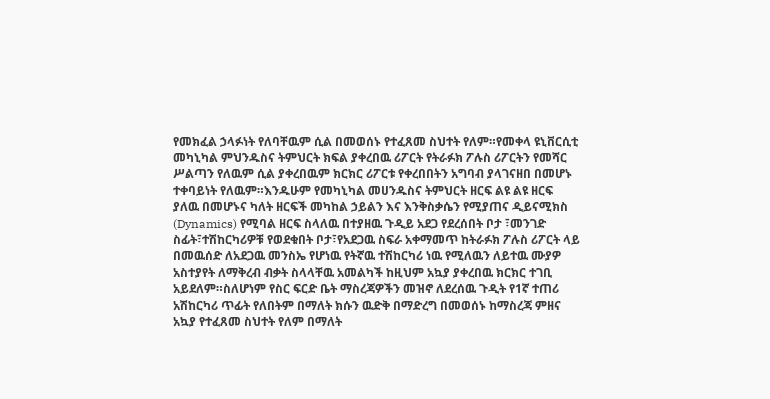የመክፈል ኃላፉነት የለባቸዉም ሲል በመወሰኑ የተፈጸመ ስህተት የለም።የመቀላ ዩኒቨርሲቲ መካኒካል ምህንዱስና ትምህርት ክፍል ያቀረበዉ ሪፖርት የትራፉክ ፖሉስ ሪፖርትን የመሻር ሥልጣን የለዉም ሲል ያቀረበዉም ክርክር ሪፖርቱ የቀረበበትን አግባብ ያላገናዘበ በመሆኑ ተቀባይነት የለዉም።እንዱሁም የመካኒካል መሀንዱስና ትምህርት ዘርፍ ልዩ ልዩ ዘርፍ ያለዉ በመሆኑና ካለት ዘርፍች መካከል ኃይልን እና እንቅስቃሴን የሚያጠና ዲይናሚክስ (Dynamics) የሚባል ዘርፍ ስላለዉ በተያዘዉ ጉዲይ አደጋ የደረሰበት ቦታ ፣መንገድ ስፊት፣ተሽከርካሪዎቹ የወደቁበት ቦታ፣የአደጋዉ ስፍራ አቀማመጥ ከትራፉክ ፖሉስ ሪፖርት ላይ በመዉሰድ ለአደጋዉ መንስኤ የሆነዉ የትኛዉ ተሽከርካሪ ነዉ የሚለዉን ለይተዉ ሙያዎ አስተያየት ለማቅረብ ብቃት ስላላቸዉ አመልካች ከዚህም አኳያ ያቀረበዉ ክርክር ተገቢ አይደለም።ስለሆነም የስር ፍርድ ቤት ማስረጃዎችን መዝኖ ለደረሰዉ ጉዲት የ1ኛ ተጠሪ አሽከርካሪ ጥፊት የለበትም በማለት ክሱን ዉድቅ በማድረግ በመወሰኑ ከማስረጃ ምዘና አኳያ የተፈጸመ ስህተት የለም በማለት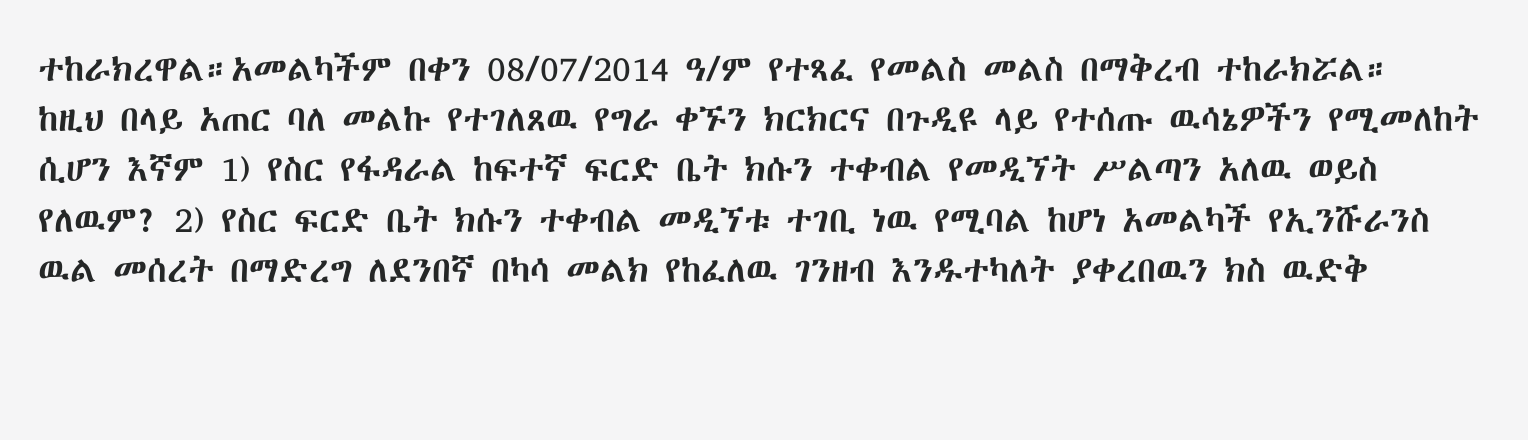ተከራክረዋል።አመልካችም በቀን 08/07/2014 ዓ/ም የተጻፈ የመልስ መልስ በማቅረብ ተከራክሯል።
ከዚህ በላይ አጠር ባለ መልኩ የተገለጸዉ የግራ ቀኙን ክርክርና በጉዲዩ ላይ የተሰጡ ዉሳኔዎችን የሚመለከት ሲሆን እኛም 1) የስር የፋዳራል ከፍተኛ ፍርድ ቤት ክሱን ተቀብል የመዲኘት ሥልጣን አለዉ ወይስ የለዉም? 2) የስር ፍርድ ቤት ክሱን ተቀብል መዲኘቱ ተገቢ ነዉ የሚባል ከሆነ አመልካች የኢንሹራንስ ዉል መሰረት በማድረግ ለደንበኛ በካሳ መልክ የከፈለዉ ገንዘብ እንዱተካለት ያቀረበዉን ክስ ዉድቅ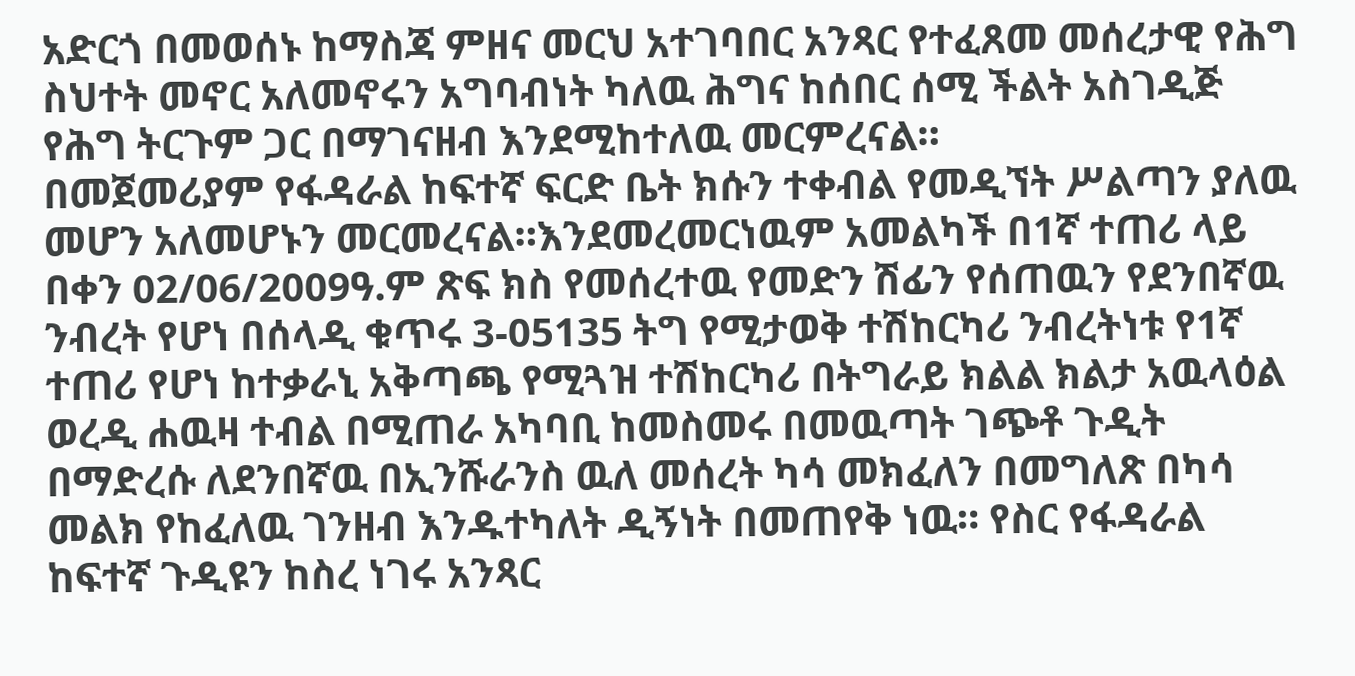አድርጎ በመወሰኑ ከማስጃ ምዘና መርህ አተገባበር አንጻር የተፈጸመ መሰረታዊ የሕግ ስህተት መኖር አለመኖሩን አግባብነት ካለዉ ሕግና ከሰበር ሰሚ ችልት አስገዲጅ የሕግ ትርጉም ጋር በማገናዘብ እንደሚከተለዉ መርምረናል።
በመጀመሪያም የፋዳራል ከፍተኛ ፍርድ ቤት ክሱን ተቀብል የመዲኘት ሥልጣን ያለዉ መሆን አለመሆኑን መርመረናል።እንደመረመርነዉም አመልካች በ1ኛ ተጠሪ ላይ በቀን 02/06/2009ዓ.ም ጽፍ ክስ የመሰረተዉ የመድን ሽፊን የሰጠዉን የደንበኛዉ ንብረት የሆነ በሰላዲ ቁጥሩ 3-05135 ትግ የሚታወቅ ተሽከርካሪ ንብረትነቱ የ1ኛ ተጠሪ የሆነ ከተቃራኒ አቅጣጫ የሚጓዝ ተሽከርካሪ በትግራይ ክልል ክልታ አዉላዕል ወረዲ ሐዉዛ ተብል በሚጠራ አካባቢ ከመስመሩ በመዉጣት ገጭቶ ጉዲት በማድረሱ ለደንበኛዉ በኢንሹራንስ ዉለ መሰረት ካሳ መክፈለን በመግለጽ በካሳ መልክ የከፈለዉ ገንዘብ እንዱተካለት ዲኝነት በመጠየቅ ነዉ። የስር የፋዳራል ከፍተኛ ጉዲዩን ከስረ ነገሩ አንጻር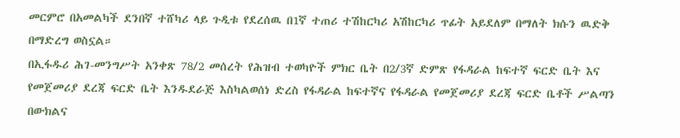መርምሮ በአመልካች ደንበኛ ተሸካሪ ላይ ጉዲቱ የደረሰዉ በ1ኛ ተጠሪ ተሽከርካሪ አሽከርካሪ ጥፊት አይደለም በማለት ክሱን ዉድቅ በማድረግ ወስኗል።
በኢፋዱሪ ሕገ-መንግሥት አንቀጽ 78/2 መሰረት የሕዝብ ተወካዮች ምክር ቤት በ2/3ኛ ድምጽ የፋዳራል ከፍተኛ ፍርድ ቤት እና የመጀመሪያ ደረጃ ፍርድ ቤት እንዱደራጅ እስካልወሰነ ድረስ የፋዳራል ከፍተኛና የፋዳራል የመጀመሪያ ደረጃ ፍርድ ቤቶች ሥልጣን በውክልና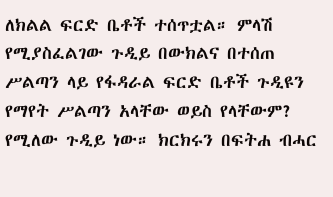ለክልል ፍርድ ቤቶች ተሰጥቷል። ምላሽ የሚያስፈልገው ጉዲይ በውክልና በተሰጠ ሥልጣን ላይ የፋዳራል ፍርድ ቤቶች ጉዲዩን የማየት ሥልጣን አላቸው ወይስ የላቸውም? የሚለው ጉዲይ ነው። ክርክሩን በፍትሐ ብሓር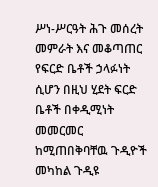ሥነ-ሥርዓት ሕጉ መሰረት መምራት እና መቆጣጠር የፍርድ ቤቶች ኃላፉነት ሲሆን በዚህ ሂደት ፍርድ ቤቶች በቀዲሚነት መመርመር ከሚጠበቅባቸዉ ጉዲዮች መካከል ጉዲዩ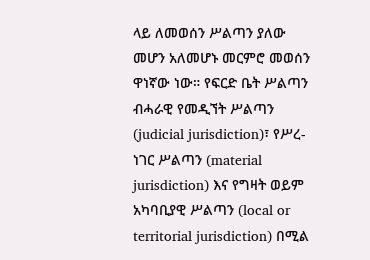ላይ ለመወሰን ሥልጣን ያለው መሆን አለመሆኑ መርምሮ መወሰን ዋነኛው ነው። የፍርድ ቤት ሥልጣን ብሓራዊ የመዲኘት ሥልጣን (judicial jurisdiction)፣ የሥረ-ነገር ሥልጣን (material jurisdiction) እና የግዛት ወይም አካባቢያዊ ሥልጣን (local or territorial jurisdiction) በሚል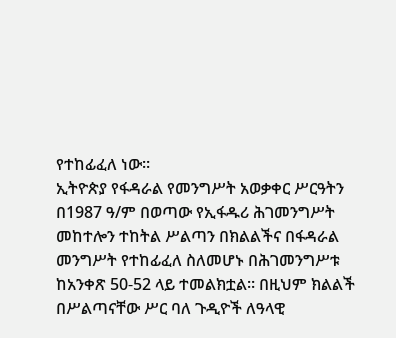የተከፊፈለ ነው።
ኢትዮጵያ የፋዳራል የመንግሥት አወቃቀር ሥርዓትን በ1987 ዓ/ም በወጣው የኢፋዱሪ ሕገመንግሥት መከተሎን ተከትል ሥልጣን በክልልችና በፋዳራል መንግሥት የተከፊፈለ ስለመሆኑ በሕገመንግሥቱ ከአንቀጽ 50-52 ላይ ተመልክቷል። በዚህም ክልልች በሥልጣናቸው ሥር ባለ ጉዲዮች ለዓላዊ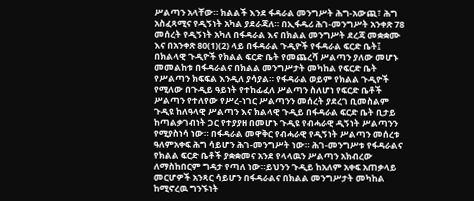ሥልጣን አላቸው። ክልልች እንደ ፋዳራል መንግሥት ሕግ-አውጪ፣ ሕግ አስፈጻሚና የዲኝነት አካል ያደራጃለ። በኢፋዱሪ ሕገ-መንግሥት አንቀጽ 78 መሰረት የዲኝነት አካለ በፋዳራል እና በክልል መንግሥት ደረጃ መቋቋሙ እና በአንቀጽ 80(1)(2) ላይ በፋዳራል ጉዲዮች የፋዳራል ፍርድ ቤት፤ በክልላዊ ጉዲዮች የክልል ፍርድ ቤት የመጨረሻ ሥልጣን ያለው መሆኑ መመልከቱ በፋዳራልና በክልል መንግሥታት መካከል የፍርድ ቤት የሥልጣን ክፍፍል እንዲለ ያሳያል። የፋዳራል ወይም የክልል ጉዲዮች የሚለው በጉዲይ ዓይነት የተከፊፈለ ሥልጣን ስለሆነ የፍርድ ቤቶች ሥልጣን የተለየው የሥረ-ነገር ሥልጣንን መሰረት ያደረገ ቢመስልም ጉዲዩ ከለዓላዊ ሥልጣን እና ክልላዊ ጉዲይ በፋዳራል ፍርድ ቤት ቢታይ ከጣልቃገብነት ጋር የተያያዘ በመሆኑ ጉዲዩ የብሓራዊ ዲኝነት ሥልጣንን የሚያስነሳ ነው። በፋዳራል መዋቅር የብሓራዊ የዲኝነት ሥልጣን መሰረቱ ዓለምአቀፍ ሕግ ሳይሆን ሕገ-መንግሥት ነው። ሕገ-መንግሥቱ የፋዳራልና የክልል ፍርድ ቤቶች ያቋቋመና አንደ የላላዉን ሥልጣን አክብረው ለማስከበርም ግዳታ የጣለ ነው።ይህንን ጉዲይ ከአለም አቀፍ አጠቃላይ መርሆዎች አንጻር ሳይሆን በፋዳራልና በክልል መንግሥታት መካከል ከሚኖረዉ ግንኙነት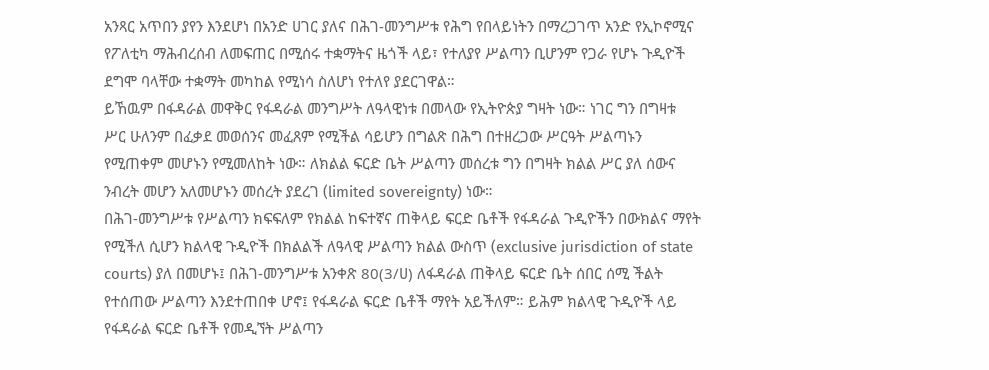አንጻር አጥበን ያየን እንደሆነ በአንድ ሀገር ያለና በሕገ-መንግሥቱ የሕግ የበላይነትን በማረጋገጥ አንድ የኢኮኖሚና የፖለቲካ ማሕብረሰብ ለመፍጠር በሚሰሩ ተቋማትና ዜጎች ላይ፣ የተለያየ ሥልጣን ቢሆንም የጋራ የሆኑ ጉዲዮች ደግሞ ባላቸው ተቋማት መካከል የሚነሳ ስለሆነ የተለየ ያደርገዋል።
ይኸዉም በፋዳራል መዋቅር የፋዳራል መንግሥት ለዓላዊነቱ በመላው የኢትዮጵያ ግዛት ነው። ነገር ግን በግዛቱ ሥር ሁለንም በፈቃደ መወሰንና መፈጸም የሚችል ሳይሆን በግልጽ በሕግ በተዘረጋው ሥርዓት ሥልጣኑን የሚጠቀም መሆኑን የሚመለከት ነው። ለክልል ፍርድ ቤት ሥልጣን መሰረቱ ግን በግዛት ክልል ሥር ያለ ሰውና ንብረት መሆን አለመሆኑን መሰረት ያደረገ (limited sovereignty) ነው።
በሕገ-መንግሥቱ የሥልጣን ክፍፍለም የክልል ከፍተኛና ጠቅላይ ፍርድ ቤቶች የፋዳራል ጉዲዮችን በውክልና ማየት የሚችለ ሲሆን ክልላዊ ጉዲዮች በክልልች ለዓላዊ ሥልጣን ክልል ውስጥ (exclusive jurisdiction of state courts) ያለ በመሆኑ፤ በሕገ-መንግሥቱ አንቀጽ 80(3/ሀ) ለፋዳራል ጠቅላይ ፍርድ ቤት ሰበር ሰሚ ችልት የተሰጠው ሥልጣን እንደተጠበቀ ሆኖ፤ የፋዳራል ፍርድ ቤቶች ማየት አይችለም። ይሕም ክልላዊ ጉዲዮች ላይ የፋዳራል ፍርድ ቤቶች የመዲኘት ሥልጣን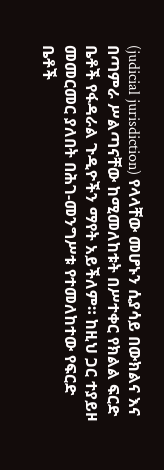(judicial jurisdiction) የላላቸው መሆኑን ሲያሳይ በውክልና እና በጣምራ ሥልጣናቸው ከሚመለከቱት በሥተቀር የክልል ፍርድ ቤቶች የፋዳራል ጉዲዮችን ማየት አይችለም። ከዚህ ጋር ተያይዞ መመርመር ያለበት በሕገ-መንግሥቱ የተመለከተው የፍርድ ቤቶች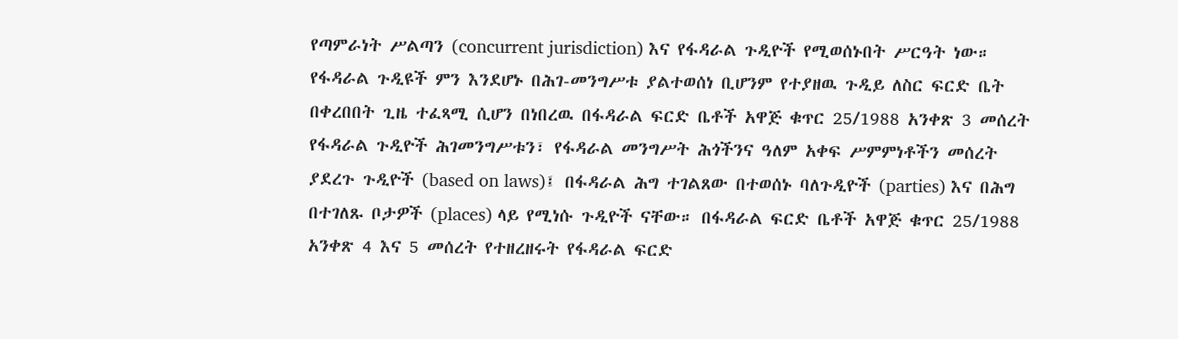የጣምራነት ሥልጣን (concurrent jurisdiction) እና የፋዳራል ጉዲዮች የሚወሰኑበት ሥርዓት ነው። የፋዳራል ጉዲዩች ምን እንደሆኑ በሕገ-መንግሥቱ ያልተወሰነ ቢሆንም የተያዘዉ ጉዲይ ለስር ፍርድ ቤት በቀረበበት ጊዜ ተፈጻሚ ሲሆን በነበረዉ በፋዳራል ፍርድ ቤቶች አዋጅ ቁጥር 25/1988 አንቀጽ 3 መሰረት የፋዳራል ጉዲዮች ሕገመንግሥቱን፣ የፋዳራል መንግሥት ሕጎችንና ዓለም አቀፍ ሥምምነቶችን መሰረት ያደረጉ ጉዲዮች (based on laws)፤ በፋዳራል ሕግ ተገልጸው በተወሰኑ ባለጉዲዮች (parties) እና በሕግ በተገለጹ ቦታዎች (places) ላይ የሚነሱ ጉዲዮች ናቸው። በፋዳራል ፍርድ ቤቶች አዋጅ ቁጥር 25/1988 አንቀጽ 4 እና 5 መሰረት የተዘረዘሩት የፋዳራል ፍርድ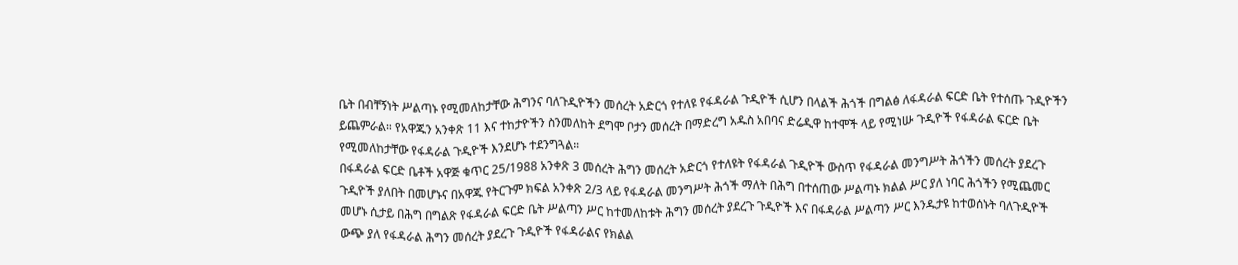ቤት በብቸኝነት ሥልጣኑ የሚመለከታቸው ሕግንና ባለጉዲዮችን መሰረት አድርጎ የተለዩ የፋዳራል ጉዲዮች ሲሆን በላልች ሕጎች በግልፅ ለፋዳራል ፍርድ ቤት የተሰጡ ጉዲዮችን ይጨምራል። የአዋጁን አንቀጽ 11 እና ተከታዮችን ስንመለከት ደግሞ ቦታን መሰረት በማድረግ አዱስ አበባና ድሬዲዋ ከተሞች ላይ የሚነሡ ጉዲዮች የፋዳራል ፍርድ ቤት የሚመለከታቸው የፋዳራል ጉዲዮች እንደሆኑ ተደንግጓል።
በፋዳራል ፍርድ ቤቶች አዋጅ ቁጥር 25/1988 አንቀጽ 3 መሰረት ሕግን መሰረት አድርጎ የተለዩት የፋዳራል ጉዲዮች ውስጥ የፋዳራል መንግሥት ሕጎችን መሰረት ያደረጉ ጉዲዮች ያለበት በመሆኑና በአዋጁ የትርጉም ክፍል አንቀጽ 2/3 ላይ የፋዳራል መንግሥት ሕጎች ማለት በሕግ በተሰጠው ሥልጣኑ ክልል ሥር ያለ ነባር ሕጎችን የሚጨመር መሆኑ ሲታይ በሕግ በግልጽ የፋዳራል ፍርድ ቤት ሥልጣን ሥር ከተመለከቱት ሕግን መሰረት ያደረጉ ጉዲዮች እና በፋዳራል ሥልጣን ሥር እንዱታዩ ከተወሰኑት ባለጉዲዮች ውጭ ያለ የፋዳራል ሕግን መሰረት ያደረጉ ጉዲዮች የፋዳራልና የክልል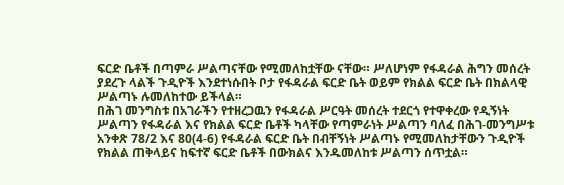ፍርድ ቤቶች በጣምራ ሥልጣናቸው የሚመለከቷቸው ናቸው። ሥለሆነም የፋዳራል ሕግን መሰረት ያደረጉ ላልች ጉዲዮች እንደተነሱበት ቦታ የፋዳራል ፍርድ ቤት ወይም የክልል ፍርድ ቤት በክልላዊ ሥልጣኑ ሉመለከተው ይችላል።
በሕገ መንግስቱ በአገራችን የተዘረጋዉን የፋዳራል ሥርዓት መሰረት ተደርጎ የተዋቀረው የዲኝነት ሥልጣን የፋዳራል እና የክልል ፍርድ ቤቶች ካላቸው የጣምራነት ሥልጣን ባለፈ በሕገ-መንግሥቱ አንቀጽ 78/2 እና 80(4-6) የፋዳራል ፍርድ ቤት በብቸኝነት ሥልጣኑ የሚመለከታቸውን ጉዲዮች የክልል ጠቅላይና ከፍተኛ ፍርድ ቤቶች በውክልና እንዱመለከቱ ሥልጣን ሰጥቷል።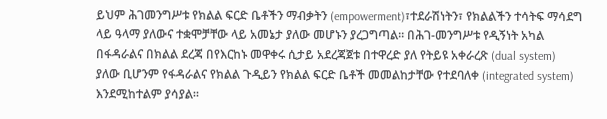ይህም ሕገመንግሥቱ የክልል ፍርድ ቤቶችን ማብቃትን (empowerment)፣ተደራሽነትን፣ የክልልችን ተሳትፍ ማሳደግ ላይ ዓላማ ያለውና ተቋሞቻቸው ላይ አመኔታ ያለው መሆኑን ያረጋግጣል። በሕገ-መንግሥቱ የዲኝነት አካል በፋዳራልና በክልል ደረጃ በየእርከኑ መዋቀሩ ሲታይ አደረጃጀቱ በተዋረድ ያለ የትይዩ አቀራረጽ (dual system) ያለው ቢሆንም የፋዳራልና የክልል ጉዲይን የክልል ፍርድ ቤቶች መመልከታቸው የተደባለቀ (integrated system) እንደሚከተልም ያሳያል።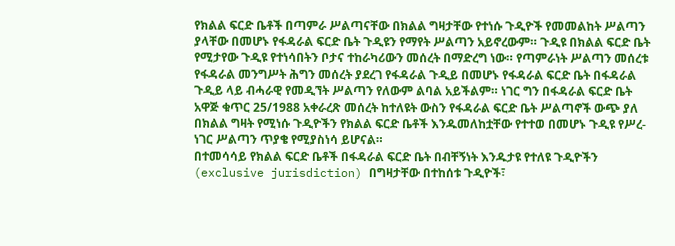የክልል ፍርድ ቤቶች በጣምራ ሥልጣናቸው በክልል ግዛታቸው የተነሱ ጉዲዮች የመመልከት ሥልጣን ያላቸው በመሆኑ የፋዳራል ፍርድ ቤት ጉዲዩን የማየት ሥልጣን አይኖረውም። ጉዲዩ በክልል ፍርድ ቤት የሚታየው ጉዲዩ የተነሳበትን ቦታና ተከራካሪውን መሰረት በማድረግ ነው። የጣምራነት ሥልጣን መሰረቱ የፋዳራል መንግሥት ሕግን መሰረት ያደረገ የፋዳራል ጉዲይ በመሆኑ የፋዳራል ፍርድ ቤት በፋዳራል ጉዲይ ላይ ብሓራዊ የመዲኘት ሥልጣን የለውም ልባል አይችልም። ነገር ግን በፋዳራል ፍርድ ቤት አዋጅ ቁጥር 25/1988 አቀራረጽ መሰረት ከተለዩት ውስን የፋዳራል ፍርድ ቤት ሥልጣኖች ውጭ ያለ በክልል ግዛት የሚነሱ ጉዲዮችን የክልል ፍርድ ቤቶች እንዱመለከቷቸው የተተወ በመሆኑ ጉዲዩ የሥረ-ነገር ሥልጣን ጥያቄ የሚያስነሳ ይሆናል።
በተመሳሳይ የክልል ፍርድ ቤቶች በፋዳራል ፍርድ ቤት በብቸኝነት እንዱታዩ የተለዩ ጉዲዮችን (exclusive jurisdiction) በግዛታቸው በተከሰቱ ጉዲዮች፣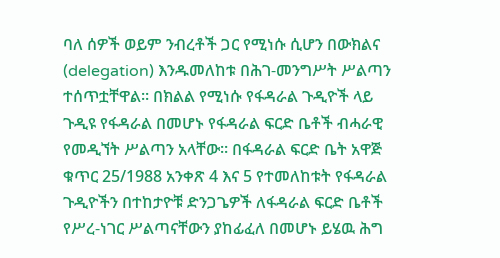ባለ ሰዎች ወይም ንብረቶች ጋር የሚነሱ ሲሆን በውክልና (delegation) እንዱመለከቱ በሕገ-መንግሥት ሥልጣን ተሰጥቷቸዋል። በክልል የሚነሱ የፋዳራል ጉዲዮች ላይ ጉዲዩ የፋዳራል በመሆኑ የፋዳራል ፍርድ ቤቶች ብሓራዊ የመዲኘት ሥልጣን አላቸው። በፋዳራል ፍርድ ቤት አዋጅ ቁጥር 25/1988 አንቀጽ 4 እና 5 የተመለከቱት የፋዳራል ጉዲዮችን በተከታዮቹ ድንጋጌዎች ለፋዳራል ፍርድ ቤቶች የሥረ-ነገር ሥልጣናቸውን ያከፊፈለ በመሆኑ ይሄዉ ሕግ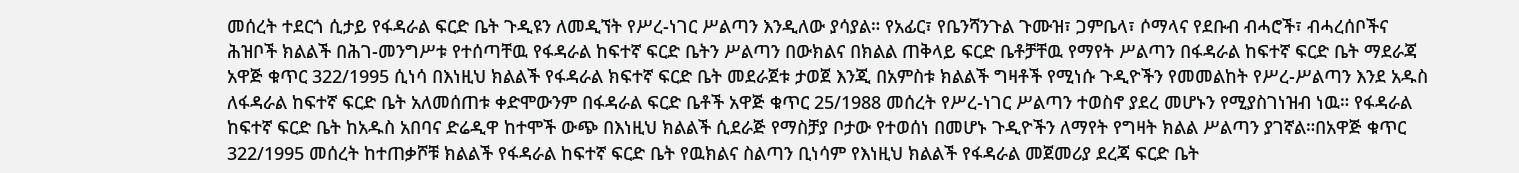መሰረት ተደርጎ ሲታይ የፋዳራል ፍርድ ቤት ጉዲዩን ለመዲኘት የሥረ-ነገር ሥልጣን እንዲለው ያሳያል። የአፊር፣ የቤንሻንጉል ጉሙዝ፣ ጋምቤላ፣ ሶማላና የደቡብ ብሓሮች፣ ብሓረሰቦችና ሕዝቦች ክልልች በሕገ-መንግሥቱ የተሰጣቸዉ የፋዳራል ከፍተኛ ፍርድ ቤትን ሥልጣን በውክልና በክልል ጠቅላይ ፍርድ ቤቶቻቸዉ የማየት ሥልጣን በፋዳራል ከፍተኛ ፍርድ ቤት ማደራጃ አዋጅ ቁጥር 322/1995 ሲነሳ በእነዚህ ክልልች የፋዳራል ክፍተኛ ፍርድ ቤት መደራጀቱ ታወጀ እንጂ በአምስቱ ክልልች ግዛቶች የሚነሱ ጉዲዮችን የመመልከት የሥረ-ሥልጣን እንደ አዱስ ለፋዳራል ከፍተኛ ፍርድ ቤት አለመሰጠቱ ቀድሞውንም በፋዳራል ፍርድ ቤቶች አዋጅ ቁጥር 25/1988 መሰረት የሥረ-ነገር ሥልጣን ተወስኖ ያደረ መሆኑን የሚያስገነዝብ ነዉ። የፋዳራል ከፍተኛ ፍርድ ቤት ከአዱስ አበባና ድሬዲዋ ከተሞች ውጭ በእነዚህ ክልልች ሲደራጅ የማስቻያ ቦታው የተወሰነ በመሆኑ ጉዲዮችን ለማየት የግዛት ክልል ሥልጣን ያገኛል።በአዋጅ ቁጥር 322/1995 መሰረት ከተጠቃሾቹ ክልልች የፋዳራል ከፍተኛ ፍርድ ቤት የዉክልና ስልጣን ቢነሳም የእነዚህ ክልልች የፋዳራል መጀመሪያ ደረጃ ፍርድ ቤት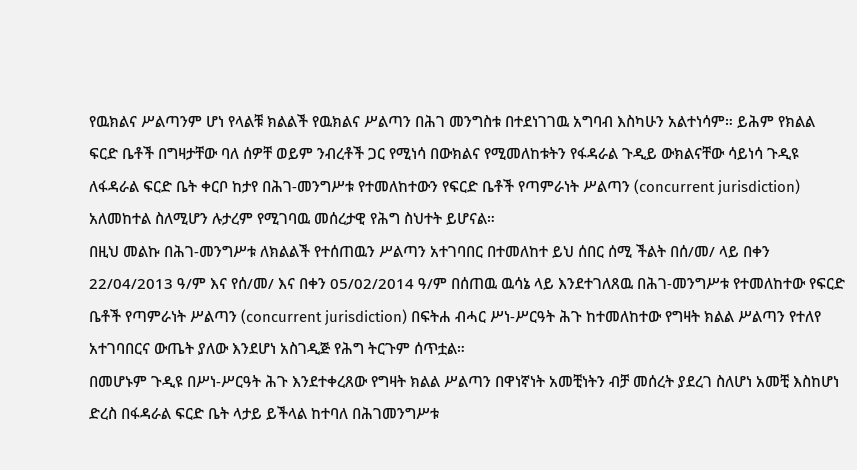የዉክልና ሥልጣንም ሆነ የላልቹ ክልልች የዉክልና ሥልጣን በሕገ መንግስቱ በተደነገገዉ አግባብ እስካሁን አልተነሳም። ይሕም የክልል ፍርድ ቤቶች በግዛታቸው ባለ ሰዎቸ ወይም ንብረቶች ጋር የሚነሳ በውክልና የሚመለከቱትን የፋዳራል ጉዲይ ውክልናቸው ሳይነሳ ጉዲዩ ለፋዳራል ፍርድ ቤት ቀርቦ ከታየ በሕገ-መንግሥቱ የተመለከተውን የፍርድ ቤቶች የጣምራነት ሥልጣን (concurrent jurisdiction) አለመከተል ስለሚሆን ሉታረም የሚገባዉ መሰረታዊ የሕግ ስህተት ይሆናል።
በዚህ መልኩ በሕገ-መንግሥቱ ለክልልች የተሰጠዉን ሥልጣን አተገባበር በተመለከተ ይህ ሰበር ሰሚ ችልት በሰ/መ/ ላይ በቀን 22/04/2013 ዓ/ም እና የሰ/መ/ እና በቀን 05/02/2014 ዓ/ም በሰጠዉ ዉሳኔ ላይ እንደተገለጸዉ በሕገ-መንግሥቱ የተመለከተው የፍርድ ቤቶች የጣምራነት ሥልጣን (concurrent jurisdiction) በፍትሐ ብሓር ሥነ-ሥርዓት ሕጉ ከተመለከተው የግዛት ክልል ሥልጣን የተለየ አተገባበርና ውጤት ያለው እንደሆነ አስገዲጅ የሕግ ትርጉም ሰጥቷል።
በመሆኑም ጉዲዩ በሥነ-ሥርዓት ሕጉ እንደተቀረጸው የግዛት ክልል ሥልጣን በዋነኛነት አመቺነትን ብቻ መሰረት ያደረገ ስለሆነ አመቺ እስከሆነ ድረስ በፋዳራል ፍርድ ቤት ላታይ ይችላል ከተባለ በሕገመንግሥቱ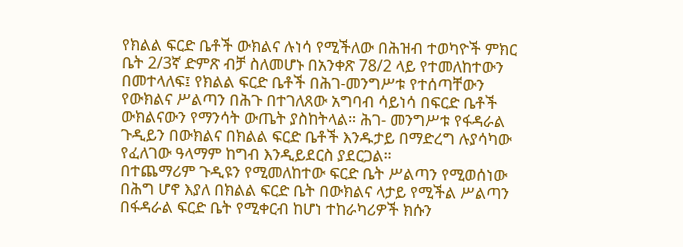የክልል ፍርድ ቤቶች ውክልና ሉነሳ የሚችለው በሕዝብ ተወካዮች ምክር ቤት 2/3ኛ ድምጽ ብቻ ስለመሆኑ በአንቀጽ 78/2 ላይ የተመለከተውን በመተላለፍ፤ የክልል ፍርድ ቤቶች በሕገ-መንግሥቱ የተሰጣቸውን የውክልና ሥልጣን በሕጉ በተገለጸው አግባብ ሳይነሳ በፍርድ ቤቶች ውክልናውን የማንሳት ውጤት ያስከትላል። ሕገ- መንግሥቱ የፋዳራል ጉዲይን በውክልና በክልል ፍርድ ቤቶች እንዱታይ በማድረግ ሉያሳካው የፈለገው ዓላማም ከግብ እንዲይደርስ ያደርጋል።
በተጨማሪም ጉዲዩን የሚመለከተው ፍርድ ቤት ሥልጣን የሚወሰነው በሕግ ሆኖ እያለ በክልል ፍርድ ቤት በውክልና ላታይ የሚችል ሥልጣን በፋዳራል ፍርድ ቤት የሚቀርብ ከሆነ ተከራካሪዎች ክሱን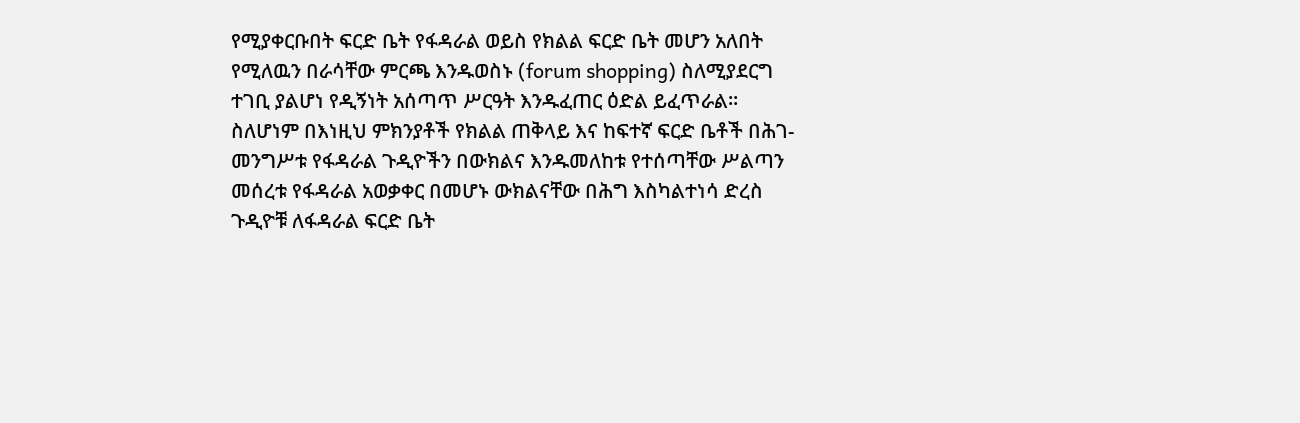የሚያቀርቡበት ፍርድ ቤት የፋዳራል ወይስ የክልል ፍርድ ቤት መሆን አለበት የሚለዉን በራሳቸው ምርጫ እንዱወስኑ (forum shopping) ስለሚያደርግ ተገቢ ያልሆነ የዲኝነት አሰጣጥ ሥርዓት እንዱፈጠር ዕድል ይፈጥራል። ስለሆነም በእነዚህ ምክንያቶች የክልል ጠቅላይ እና ከፍተኛ ፍርድ ቤቶች በሕገ-መንግሥቱ የፋዳራል ጉዲዮችን በውክልና እንዱመለከቱ የተሰጣቸው ሥልጣን መሰረቱ የፋዳራል አወቃቀር በመሆኑ ውክልናቸው በሕግ እስካልተነሳ ድረስ ጉዲዮቹ ለፋዳራል ፍርድ ቤት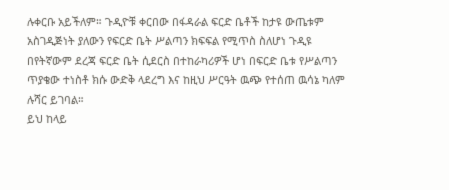ሉቀርቡ አይችለም። ጉዲዮቹ ቀርበው በፋዳራል ፍርድ ቤቶች ከታዩ ውጤቱም አስገዲጅነት ያለውን የፍርድ ቤት ሥልጣን ክፍፍል የሚጥስ ስለሆነ ጉዲዩ በየትኛውም ደረጃ ፍርድ ቤት ሲደርስ በተከራካሪዎች ሆነ በፍርድ ቤቱ የሥልጣን ጥያቄው ተነስቶ ክሱ ውድቅ ላደረግ እና ከዚህ ሥርዓት ዉጭ የተሰጠ ዉሳኔ ካለም ሉሻር ይገባል።
ይህ ከላይ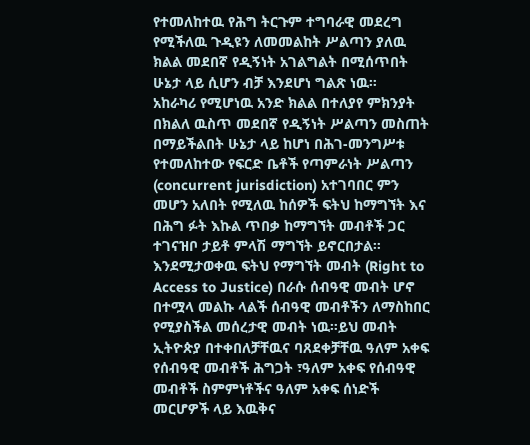የተመለከተዉ የሕግ ትርጉም ተግባራዊ መደረግ የሚችለዉ ጉዲዩን ለመመልከት ሥልጣን ያለዉ ክልል መደበኛ የዲኝነት አገልግልት በሚሰጥበት ሁኔታ ላይ ሲሆን ብቻ እንደሆነ ግልጽ ነዉ።
አከራካሪ የሚሆነዉ አንድ ክልል በተለያየ ምክንያት በክልለ ዉስጥ መደበኛ የዲኝነት ሥልጣን መስጠት በማይችልበት ሁኔታ ላይ ከሆነ በሕገ-መንግሥቱ የተመለከተው የፍርድ ቤቶች የጣምራነት ሥልጣን (concurrent jurisdiction) አተገባበር ምን መሆን አለበት የሚለዉ ከሰዎች ፍትህ ከማግኘት እና በሕግ ፉት እኩል ጥበቃ ከማግኘት መብቶች ጋር ተገናዝቦ ታይቶ ምላሽ ማግኘት ይኖርበታል።
እንደሚታወቀዉ ፍትህ የማግኘት መብት (Right to Access to Justice) በራሱ ሰብዓዊ መብት ሆኖ በተሟላ መልኩ ላልች ሰብዓዊ መብቶችን ለማስከበር የሚያስችል መሰረታዊ መብት ነዉ።ይህ መብት ኢትዮጵያ በተቀበለቻቸዉና ባጸደቀቻቸዉ ዓለም አቀፍ የሰብዓዊ መብቶች ሕግጋት ፣ዓለም አቀፍ የሰብዓዊ መብቶች ስምምነቶችና ዓለም አቀፍ ሰነድች መርሆዎች ላይ እዉቅና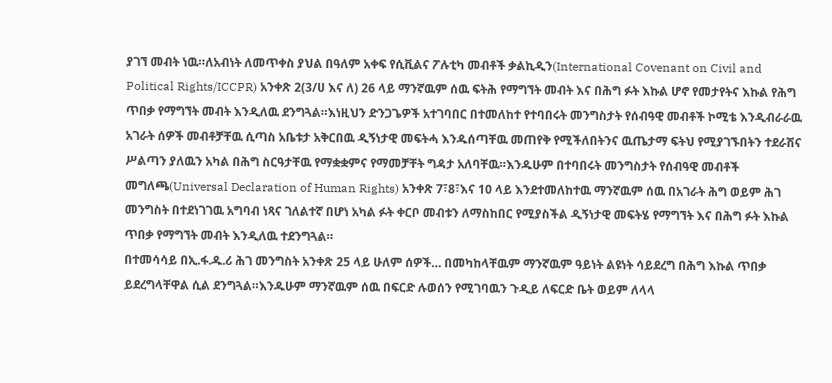ያገኘ መብት ነዉ።ለአብነት ለመጥቀስ ያህል በዓለም አቀፍ የሲቪልና ፖሉቲካ መብቶች ቃልኪዲን(International Covenant on Civil and Political Rights/ICCPR) አንቀጽ 2(3/ሀ እና ለ) 26 ላይ ማንኛዉም ሰዉ ፍትሕ የማግኘት መብት እና በሕግ ፉት እኩል ሆኖ የመታየትና እኩል የሕግ ጥበቃ የማግኘት መብት እንዲለዉ ደንግጓል።እነዚህን ድንጋጌዎች አተገባበር በተመለከተ የተባበሩት መንግስታት የሰብዓዊ መብቶች ኮሚቴ እንዲብራራዉ አገራት ሰዎች መብቶቻቸዉ ሲጣስ አቤቱታ አቅርበዉ ዲኝነታዊ መፍትሓ እንዱሰጣቸዉ መጠየቅ የሚችለበትንና ዉጤታማ ፍትህ የሚያገኙበትን ተደራሽና ሥልጣን ያለዉን አካል በሕግ ስርዓታቸዉ የማቋቋምና የማመቻቸት ግዳታ አለባቸዉ።እንዱሁም በተባበሩት መንግስታት የሰብዓዊ መብቶች መግለጫ(Universal Declaration of Human Rights) አንቀጽ 7፣8፣እና 10 ላይ እንደተመለከተዉ ማንኛዉም ሰዉ በአገራት ሕግ ወይም ሕገ መንግስት በተደነገገዉ አግባብ ነጻና ገለልተኛ በሆነ አካል ፉት ቀርቦ መብቱን ለማስከበር የሚያስችል ዲኝነታዊ መፍትሄ የማግኘት እና በሕግ ፉት እኩል ጥበቃ የማግኘት መብት እንዲለዉ ተደንግጓል።
በተመሳሳይ በኢ.ፋ.ዱ.ሪ ሕገ መንግስት አንቀጽ 25 ላይ ሁለም ሰዎች… በመካከላቸዉም ማንኛዉም ዓይነት ልዩነት ሳይደረግ በሕግ እኩል ጥበቃ ይደረግላቸዋል ሲል ደንግጓል።እንዱሁም ማንኛዉም ሰዉ በፍርድ ሉወሰን የሚገባዉን ጉዲይ ለፍርድ ቤት ወይም ለላላ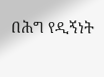በሕግ የዲኝነት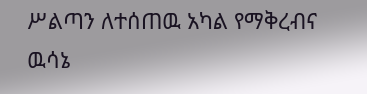ሥልጣን ለተሰጠዉ አካል የማቅረብና ዉሳኔ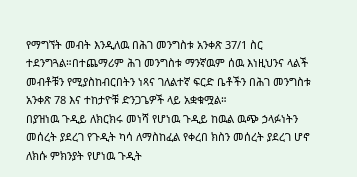የማግኘት መብት እንዲለዉ በሕገ መንግስቱ አንቀጽ 37/1 ስር ተደንግጓል።በተጨማሪም ሕገ መንግስቱ ማንኛዉም ሰዉ እነዚህንና ላልች መብቶቹን የሚያስከብርበትን ነጻና ገለልተኛ ፍርድ ቤቶችን በሕገ መንግስቱ አንቀጽ 78 እና ተከታዮቹ ድንጋጌዎች ላይ አቋቁሟል።
በያዝነዉ ጉዲይ ለክርክሩ መነሻ የሆነዉ ጉዲይ ከዉል ዉጭ ኃላፉነትን መሰረት ያደረገ የጉዲት ካሳ ለማስከፈል የቀረበ ክስን መሰረት ያደረገ ሆኖ ለክሱ ምክንያት የሆነዉ ጉዲት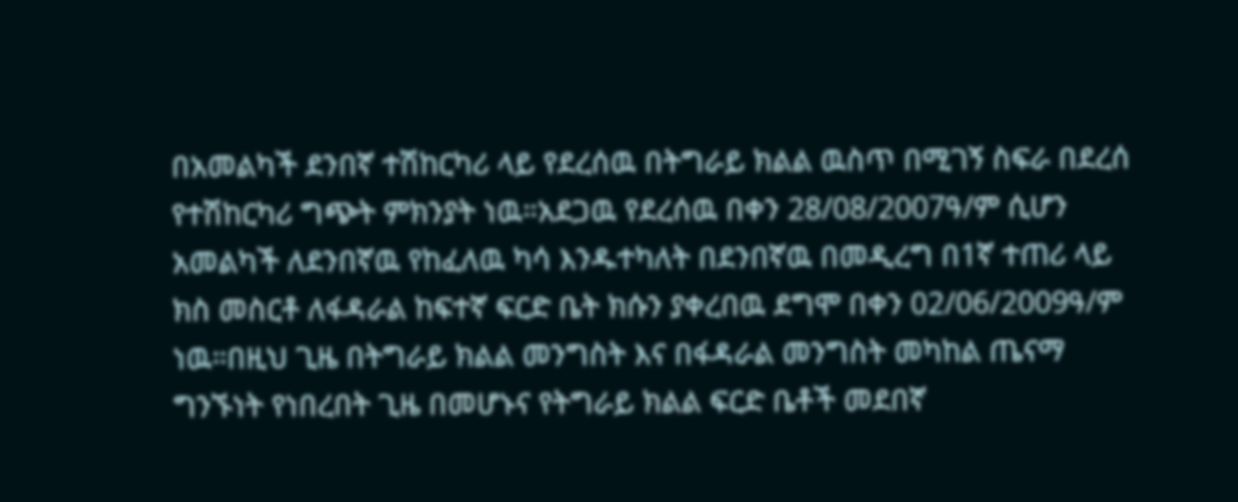በአመልካች ደንበኛ ተሽከርካሪ ላይ የደረሰዉ በትግራይ ክልል ዉስጥ በሚገኝ ስፍራ በደረሰ የተሽከርካሪ ግጭት ምክንያት ነዉ።አደጋዉ የደረሰዉ በቀን 28/08/2007ዓ/ም ሲሆን አመልካች ለደንበኛዉ የከፈለዉ ካሳ እንዱተካለት በደንበኛዉ በመዲረግ በ1ኛ ተጠሪ ላይ ክስ መስርቶ ለፋዳራል ከፍተኛ ፍርድ ቤት ክሱን ያቀረበዉ ደግሞ በቀን 02/06/2009ዓ/ም ነዉ።በዚህ ጊዜ በትግራይ ክልል መንግስት እና በፋዳራል መንግስት መካከል ጤናማ ግንኙነት የነበረበት ጊዜ በመሆኑና የትግራይ ክልል ፍርድ ቤቶች መደበኛ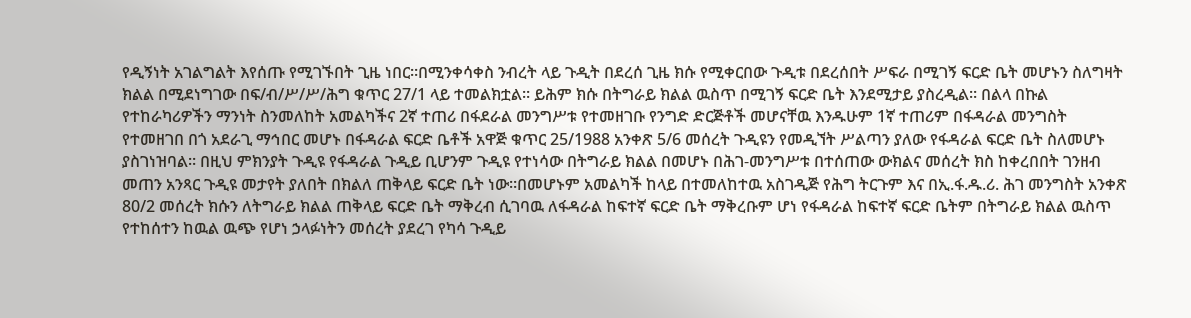የዲኝነት አገልግልት እየሰጡ የሚገኙበት ጊዜ ነበር።በሚንቀሳቀስ ንብረት ላይ ጉዲት በደረሰ ጊዜ ክሱ የሚቀርበው ጉዲቱ በደረሰበት ሥፍራ በሚገኝ ፍርድ ቤት መሆኑን ስለግዛት ክልል በሚደነግገው በፍ/ብ/ሥ/ሥ/ሕግ ቁጥር 27/1 ላይ ተመልክቷል። ይሕም ክሱ በትግራይ ክልል ዉስጥ በሚገኝ ፍርድ ቤት እንደሚታይ ያስረዲል። በልላ በኩል የተከራካሪዎችን ማንነት ስንመለከት አመልካችና 2ኛ ተጠሪ በፋደራል መንግሥቱ የተመዘገቡ የንግድ ድርጅቶች መሆናቸዉ እንዱሁም 1ኛ ተጠሪም በፋዳራል መንግስት የተመዘገበ በጎ አደራጊ ማኅበር መሆኑ በፋዳራል ፍርድ ቤቶች አዋጅ ቁጥር 25/1988 አንቀጽ 5/6 መሰረት ጉዲዩን የመዲኘት ሥልጣን ያለው የፋዳራል ፍርድ ቤት ስለመሆኑ ያስገነዝባል። በዚህ ምክንያት ጉዲዩ የፋዳራል ጉዲይ ቢሆንም ጉዲዩ የተነሳው በትግራይ ክልል በመሆኑ በሕገ-መንግሥቱ በተሰጠው ውክልና መሰረት ክስ ከቀረበበት ገንዘብ መጠን አንጻር ጉዲዩ መታየት ያለበት በክልለ ጠቅላይ ፍርድ ቤት ነው።በመሆኑም አመልካች ከላይ በተመለከተዉ አስገዲጅ የሕግ ትርጉም እና በኢ.ፋ.ዱ.ሪ. ሕገ መንግስት አንቀጽ 80/2 መሰረት ክሱን ለትግራይ ክልል ጠቅላይ ፍርድ ቤት ማቅረብ ሲገባዉ ለፋዳራል ከፍተኛ ፍርድ ቤት ማቅረቡም ሆነ የፋዳራል ከፍተኛ ፍርድ ቤትም በትግራይ ክልል ዉስጥ የተከሰተን ከዉል ዉጭ የሆነ ኃላፉነትን መሰረት ያደረገ የካሳ ጉዲይ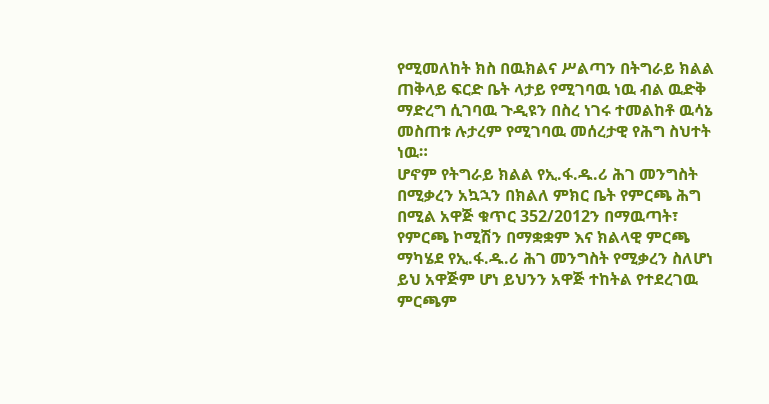የሚመለከት ክስ በዉክልና ሥልጣን በትግራይ ክልል ጠቅላይ ፍርድ ቤት ላታይ የሚገባዉ ነዉ ብል ዉድቅ ማድረግ ሲገባዉ ጉዲዩን በስረ ነገሩ ተመልከቶ ዉሳኔ መስጠቱ ሉታረም የሚገባዉ መሰረታዊ የሕግ ስህተት ነዉ።
ሆኖም የትግራይ ክልል የኢ.ፋ.ዱ.ሪ ሕገ መንግስት በሚቃረን አኳኋን በክልለ ምክር ቤት የምርጫ ሕግ በሚል አዋጅ ቁጥር 352/2012ን በማዉጣት፣ የምርጫ ኮሚሽን በማቋቋም እና ክልላዊ ምርጫ ማካሄደ የኢ.ፋ.ዱ.ሪ ሕገ መንግስት የሚቃረን ስለሆነ ይህ አዋጅም ሆነ ይህንን አዋጅ ተከትል የተደረገዉ ምርጫም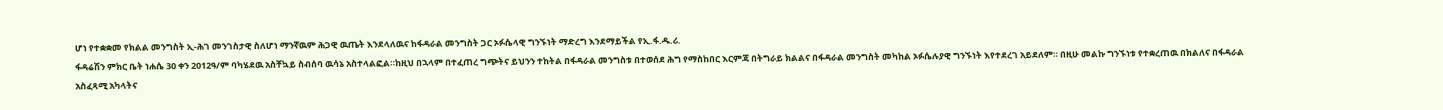ሆነ የተቋቋመ የክልል መንግስት ኢ-ሕገ መንገስታዊ ስለሆነ ማንኛዉም ሕጋዊ ዉጤት እንደላለዉና ከፋዳራል መንግስት ጋር ኦፉሴላዊ ግንኙነት ማድረግ እንደማይችል የኢ.ፋ.ዱ.ሪ.
ፋዳሬሽን ምክር ቤት ነሐሴ 30 ቀን 2012ዓ/ም ባካሄደዉ አስቸኳይ ስብሰባ ዉሳኔ አስተላልፎል።ከዚህ በኋላም በተፈጠረ ግጭትና ይህንን ተከትል በፋዳራል መንግስቱ በተወሰደ ሕግ የማስከበር እርምጃ በትግራይ ክልልና በፋዳራል መንግስት መካከል ኦፉሴሉያዊ ግንኙነት እየተደረገ አይደለም። በዚሁ መልኩ ግንኙነቱ የተቋረጠዉ በክልለና በፋዳራል አስፈጻሚ አካላትና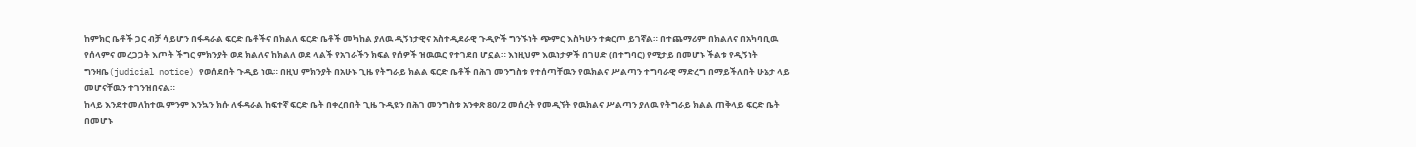ከምክር ቤቶች ጋር ብቻ ሳይሆን በፋዳራል ፍርድ ቤቶችና በክልለ ፍርድ ቤቶች መካከል ያለዉ ዲኝነታዊና አስተዲደራዊ ጉዲዮች ግንኙነት ጭምር እስካሁን ተቋርጦ ይገኛል። በተጨማሪም በክልለና በአካባቢዉ የሰላምና መረጋጋት እጦት ችግር ምክንያት ወደ ክልለና ከክልለ ወደ ላልች የአገራችን ክፍል የሰዎች ዝዉዉር የተገደበ ሆኗል። እነዚህም እዉነታዎች በገሀድ (በተግባር) የሚታይ በመሆኑ ችልቱ የዲኝነት ግንዛቤ(judicial notice) የወሰደበት ጉዲይ ነዉ። በዚህ ምክንያት በአሁኑ ጊዜ የትግራይ ክልል ፍርድ ቤቶች በሕገ መንግስቱ የተሰጣቸዉን የዉክልና ሥልጣን ተግባራዊ ማድረግ በማይችለበት ሁኔታ ላይ መሆናቸዉን ተገንዝበናል።
ከላይ እንደተመለከተዉ ምንም እንኳን ክሱ ለፋዳራል ከፍተኛ ፍርድ ቤት በቀረበበት ጊዜ ጉዲዩን በሕገ መንግስቱ አንቀጽ 80/2 መሰረት የመዲኘት የዉክልና ሥልጣን ያለዉ የትግራይ ክልል ጠቅላይ ፍርድ ቤት በመሆኑ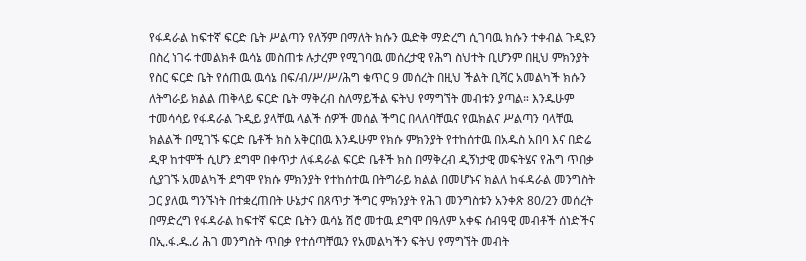የፋዳራል ከፍተኛ ፍርድ ቤት ሥልጣን የለኝም በማለት ክሱን ዉድቅ ማድረግ ሲገባዉ ክሱን ተቀብል ጉዲዩን በስረ ነገሩ ተመልክቶ ዉሳኔ መስጠቱ ሉታረም የሚገባዉ መሰረታዊ የሕግ ስህተት ቢሆንም በዚህ ምክንያት የስር ፍርድ ቤት የሰጠዉ ዉሳኔ በፍ/ብ/ሥ/ሥ/ሕግ ቁጥር 9 መሰረት በዚህ ችልት ቢሻር አመልካች ክሱን ለትግራይ ክልል ጠቅላይ ፍርድ ቤት ማቅረብ ስለማይችል ፍትህ የማግኘት መብቱን ያጣል። እንዱሁም ተመሳሳይ የፋዳራል ጉዲይ ያላቸዉ ላልች ሰዎች መሰል ችግር በላለባቸዉና የዉክልና ሥልጣን ባላቸዉ ክልልች በሚገኙ ፍርድ ቤቶች ክስ አቅርበዉ እንዱሁም የክሱ ምክንያት የተከሰተዉ በአዱስ አበባ እና በድሬ ዲዋ ከተሞች ሲሆን ደግሞ በቀጥታ ለፋዳራል ፍርድ ቤቶች ክስ በማቅረብ ዲኝነታዊ መፍትሄና የሕግ ጥበቃ ሲያገኙ አመልካች ደግሞ የክሱ ምክንያት የተከሰተዉ በትግራይ ክልል በመሆኑና ክልለ ከፋዳራል መንግስት ጋር ያለዉ ግንኙነት በተቋረጠበት ሁኔታና በጸጥታ ችግር ምክንያት የሕገ መንግስቱን አንቀጽ 80/2ን መሰረት በማድረግ የፋዳራል ከፍተኛ ፍርድ ቤትን ዉሳኔ ሽሮ መተዉ ደግሞ በዓለም አቀፍ ሰብዓዊ መብቶች ሰነድችና በኢ.ፋ.ዱ.ሪ ሕገ መንግስት ጥበቃ የተሰጣቸዉን የአመልካችን ፍትህ የማግኘት መብት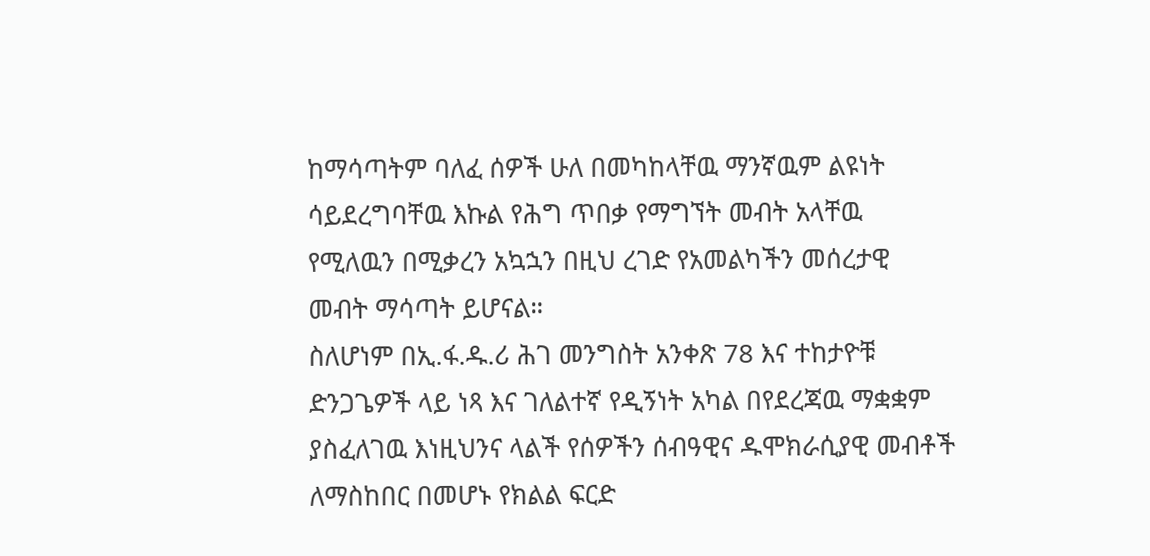ከማሳጣትም ባለፈ ሰዎች ሁለ በመካከላቸዉ ማንኛዉም ልዩነት ሳይደረግባቸዉ እኩል የሕግ ጥበቃ የማግኘት መብት አላቸዉ የሚለዉን በሚቃረን አኳኋን በዚህ ረገድ የአመልካችን መሰረታዊ መብት ማሳጣት ይሆናል።
ስለሆነም በኢ.ፋ.ዱ.ሪ ሕገ መንግስት አንቀጽ 78 እና ተከታዮቹ ድንጋጌዎች ላይ ነጻ እና ገለልተኛ የዲኝነት አካል በየደረጃዉ ማቋቋም ያስፈለገዉ እነዚህንና ላልች የሰዎችን ሰብዓዊና ዱሞክራሲያዊ መብቶች ለማስከበር በመሆኑ የክልል ፍርድ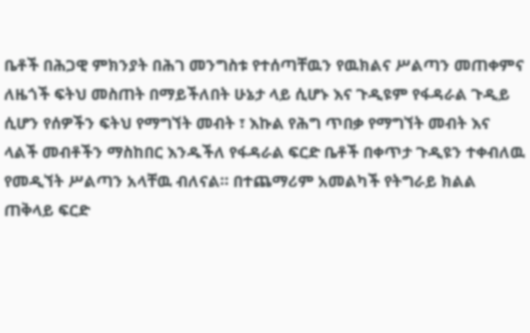ቤቶች በሕጋዊ ምክንያት በሕገ መንግስቱ የተሰጣቸዉን የዉክልና ሥልጣን መጠቀምና ለዜጎች ፍትህ መስጠት በማይችለበት ሁኔታ ላይ ሲሆኑ እና ጉዲዩም የፋዳራል ጉዲይ ሲሆን የሰዎችን ፍትህ የማግኘት መብት ፣ እኩል የሕግ ጥበቃ የማግኘት መብት እና ላልች መብቶችን ማስከበር እንዱችለ የፋዳራል ፍርድ ቤቶች በቀጥታ ጉዲዩን ተቀብለዉ የመዲኘት ሥልጣን አላቸዉ ብለናል። በተጨማሪም አመልካች የትግራይ ክልል ጠቅላይ ፍርድ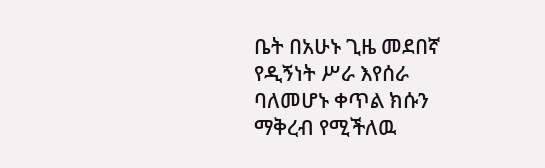ቤት በአሁኑ ጊዜ መደበኛ የዲኝነት ሥራ እየሰራ ባለመሆኑ ቀጥል ክሱን ማቅረብ የሚችለዉ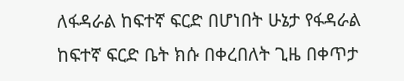ለፋዳራል ከፍተኛ ፍርድ በሆነበት ሁኔታ የፋዳራል ከፍተኛ ፍርድ ቤት ክሱ በቀረበለት ጊዜ በቀጥታ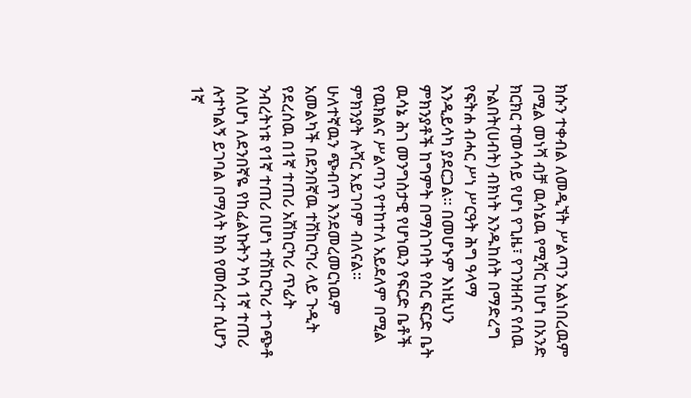ክሱን ተቀብል ለመዲኘት ሥልጣን አልነበረዉም በሚል መነሻ ብቻ ዉሳኔዉ የሚሻር ከሆነ በአንድ ክርክር ተመሳሳይ የሆነ የጊዜ፣ የገንዘብና የሰዉ ጉልበት(ሀብት) ብክነት እንዱከሰት በማድረግ የፍትሐ ብሓር ሥነ ሥርዓት ሕግ ዓላማ እንዲይሳካ ያደርጋል። በመሆኑም እነዚህን ምክንያቶች ከግምት በማስገባት የስር ፍርድ ቤት ዉሳኔ ሕገ መንግስታዊ የሆነዉን የፍርድ ቤቶች የዉክልና ሥልጣን የተከተለ አይደለም በሚል ምክንያት ሉሻር አይገባም ብለናል።
ሁለተኛዉን ጭብጥ እንደመረመርነዉም አመልካች በደንበኛዉ ተሽከርካሪ ላይ ጉዲት የደረሰዉ በ1ኛ ተጠሪ አሽከርካሪ ጥፊት ንብረትነቱ የ1ኛ ተጠሪ በሆነ ተሽከርካሪ ተገጭቶ ስለሆነ ለደንበኛዬ የከፈልኩትን ካሳ 1ኛ ተጠሪ ሉተካልኝ ይገባል በማለት ክስ የመሰረተ ሲሆን 1ኛ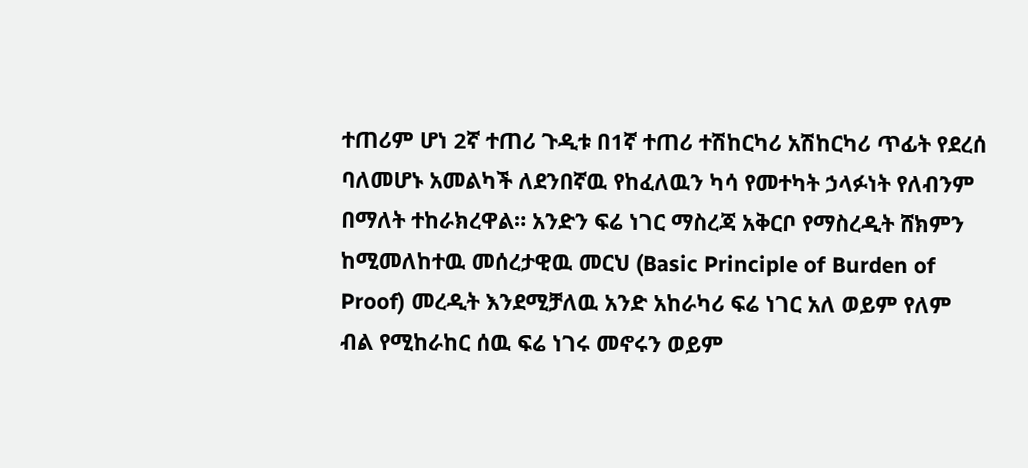ተጠሪም ሆነ 2ኛ ተጠሪ ጉዲቱ በ1ኛ ተጠሪ ተሽከርካሪ አሽከርካሪ ጥፊት የደረሰ ባለመሆኑ አመልካች ለደንበኛዉ የከፈለዉን ካሳ የመተካት ኃላፉነት የለብንም በማለት ተከራክረዋል። አንድን ፍሬ ነገር ማስረጃ አቅርቦ የማስረዲት ሸክምን ከሚመለከተዉ መሰረታዊዉ መርህ (Basic Principle of Burden of Proof) መረዲት እንደሚቻለዉ አንድ አከራካሪ ፍሬ ነገር አለ ወይም የለም ብል የሚከራከር ሰዉ ፍሬ ነገሩ መኖሩን ወይም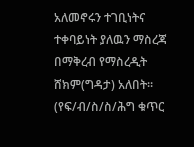አለመኖሩን ተገቢነትና ተቀባይነት ያለዉን ማስረጃ በማቅረብ የማስረዲት ሸክም(ግዳታ) አለበት።
(የፍ/ብ/ስ/ስ/ሕግ ቁጥር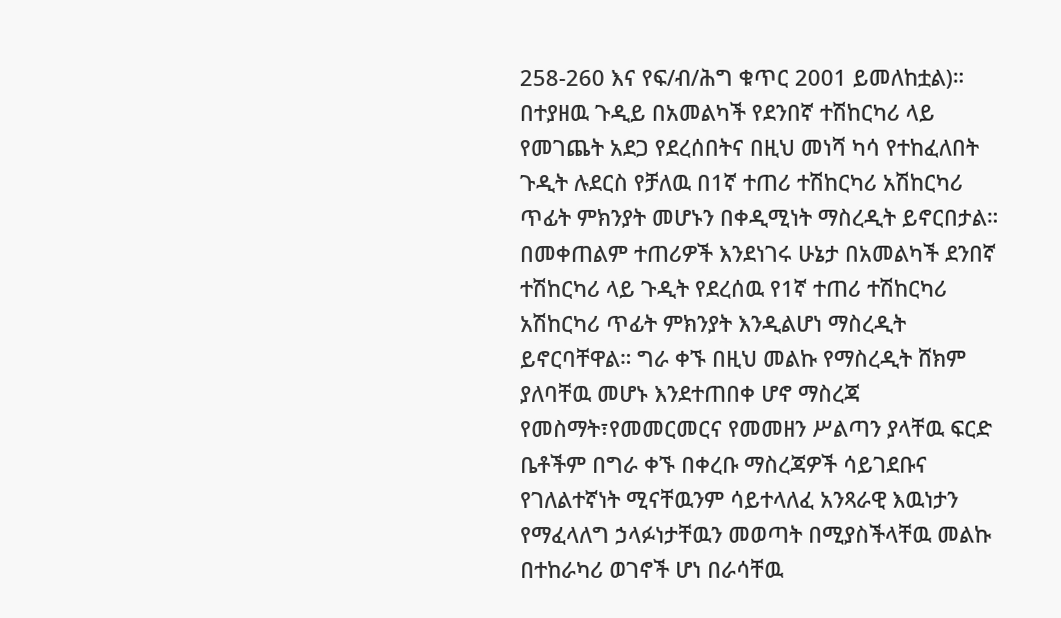258-260 እና የፍ/ብ/ሕግ ቁጥር 2001 ይመለከቷል)። በተያዘዉ ጉዲይ በአመልካች የደንበኛ ተሽከርካሪ ላይ የመገጨት አደጋ የደረሰበትና በዚህ መነሻ ካሳ የተከፈለበት ጉዲት ሉደርስ የቻለዉ በ1ኛ ተጠሪ ተሽከርካሪ አሽከርካሪ ጥፊት ምክንያት መሆኑን በቀዲሚነት ማስረዲት ይኖርበታል። በመቀጠልም ተጠሪዎች እንደነገሩ ሁኔታ በአመልካች ደንበኛ ተሽከርካሪ ላይ ጉዲት የደረሰዉ የ1ኛ ተጠሪ ተሽከርካሪ አሽከርካሪ ጥፊት ምክንያት እንዲልሆነ ማስረዲት ይኖርባቸዋል። ግራ ቀኙ በዚህ መልኩ የማስረዲት ሸክም ያለባቸዉ መሆኑ እንደተጠበቀ ሆኖ ማስረጃ የመስማት፣የመመርመርና የመመዘን ሥልጣን ያላቸዉ ፍርድ ቤቶችም በግራ ቀኙ በቀረቡ ማስረጃዎች ሳይገደቡና የገለልተኛነት ሚናቸዉንም ሳይተላለፈ አንጻራዊ እዉነታን የማፈላለግ ኃላፉነታቸዉን መወጣት በሚያስችላቸዉ መልኩ በተከራካሪ ወገኖች ሆነ በራሳቸዉ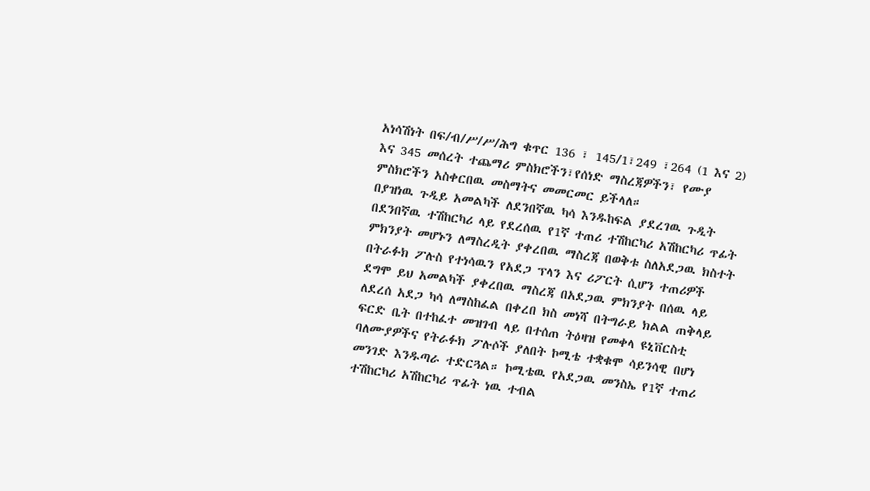አነሳሽነት በፍ/ብ/ሥ/ሥ/ሕግ ቁጥር 136 ፣ 145/1፣249 ፣264 (1 እና 2) እና 345 መሰረት ተጨማሪ ምስክሮችን፣የሰነድ ማስረጃዎችን፣ የሙያ ምስክሮችን አስቀርበዉ መስማትና መመርመር ይችላለ።
በያዝነዉ ጉዲይ አመልካች ለደንበኛዉ ካሳ እንዱከፍል ያደረገዉ ጉዲት በደንበኛዉ ተሽከርካሪ ላይ የደረሰዉ የ1ኛ ተጠሪ ተሽከርካሪ አሽከርካሪ ጥፊት ምክንያት መሆኑን ለማስረዲት ያቀረበዉ ማስረጃ በወቅቱ ስለአደጋዉ ክስተት በትራፉክ ፖሉስ የተነሳዉን የአደጋ ፕላን እና ሪፖርት ሲሆን ተጠሪዎች ደግሞ ይህ አመልካች ያቀረበዉ ማስረጃ በአደጋዉ ምክንያት በሰዉ ላይ ለደረሰ አደጋ ካሳ ለማስከፈል በቀረበ ክስ መነሻ በትግራይ ክልል ጠቅላይ ፍርድ ቤት በተከፈተ መዝገብ ላይ በተሰጠ ትዕዛዝ የመቀላ ዩኒቨርስቲ ባለሙያዎችና የትራፉክ ፖሉሶች ያለበት ኮሚቴ ተቋቁሞ ሳይንሳዊ በሆነ መንገድ እንዱጣራ ተድርጓል። ኮሚቴዉ የአደጋዉ መንስኤ የ1ኛ ተጠሪ ተሽከርካሪ አሽከርካሪ ጥፊት ነዉ ተብል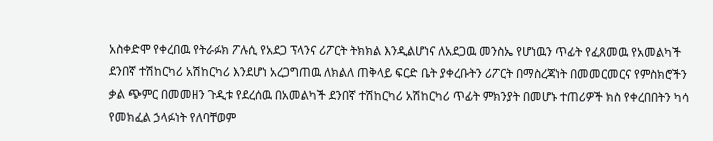አስቀድሞ የቀረበዉ የትራፉክ ፖሉሲ የአደጋ ፕላንና ሪፖርት ትክክል እንዲልሆነና ለአደጋዉ መንስኤ የሆነዉን ጥፊት የፈጸመዉ የአመልካች ደንበኛ ተሽከርካሪ አሽከርካሪ እንደሆነ አረጋግጠዉ ለክልለ ጠቅላይ ፍርድ ቤት ያቀረቡትን ሪፖርት በማስረጃነት በመመርመርና የምስክሮችን ቃል ጭምር በመመዘን ጉዲቱ የደረሰዉ በአመልካች ደንበኛ ተሽከርካሪ አሽከርካሪ ጥፊት ምክንያት በመሆኑ ተጠሪዎች ክስ የቀረበበትን ካሳ የመክፈል ኃላፉነት የለባቸወም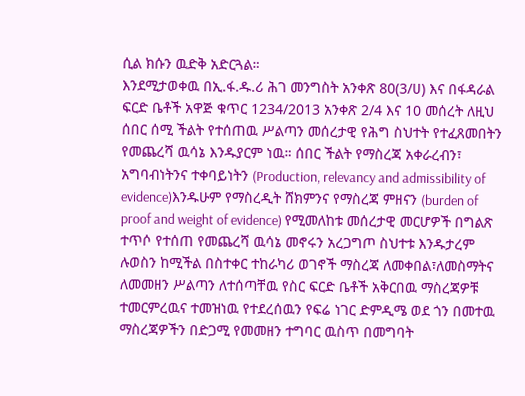ሲል ክሱን ዉድቅ አድርጓል።
እንደሚታወቀዉ በኢ.ፋ.ዱ.ሪ ሕገ መንግስት አንቀጽ 80(3/ሀ) እና በፋዳራል ፍርድ ቤቶች አዋጅ ቁጥር 1234/2013 አንቀጽ 2/4 እና 10 መሰረት ለዚህ ሰበር ሰሚ ችልት የተሰጠዉ ሥልጣን መሰረታዊ የሕግ ስህተት የተፈጸመበትን የመጨረሻ ዉሳኔ እንዱያርም ነዉ። ሰበር ችልት የማስረጃ አቀራረብን፣ አግባብነትንና ተቀባይነትን (Production, relevancy and admissibility of evidence)እንዱሁም የማስረዲት ሸክምንና የማስረጃ ምዘናን (burden of proof and weight of evidence) የሚመለከቱ መሰረታዊ መርሆዎች በግልጽ ተጥሶ የተሰጠ የመጨረሻ ዉሳኔ መኖሩን አረጋግጦ ስህተቱ እንዱታረም ሉወስን ከሚችል በስተቀር ተከራካሪ ወገኖች ማስረጃ ለመቀበል፣ለመስማትና ለመመዘን ሥልጣን ለተሰጣቸዉ የስር ፍርድ ቤቶች አቅርበዉ ማስረጃዎቹ ተመርምረዉና ተመዝነዉ የተደረሰዉን የፍሬ ነገር ድምዲሜ ወደ ጎን በመተዉ ማስረጃዎችን በድጋሚ የመመዘን ተግባር ዉስጥ በመግባት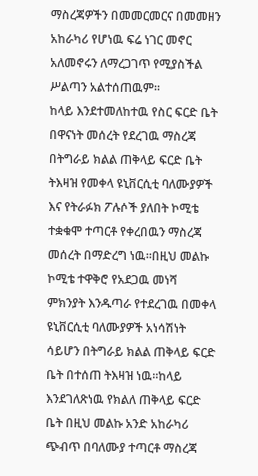ማስረጃዎችን በመመርመርና በመመዘን አከራካሪ የሆነዉ ፍሬ ነገር መኖር አለመኖሩን ለማረጋገጥ የሚያስችል ሥልጣን አልተሰጠዉም።
ከላይ እንደተመለከተዉ የስር ፍርድ ቤት በዋናነት መሰረት የደረገዉ ማስረጃ በትግራይ ክልል ጠቅላይ ፍርድ ቤት ትእዛዝ የመቀላ ዩኒቨርሲቲ ባለሙያዎች እና የትራፉክ ፖሉሶች ያለበት ኮሚቴ ተቋቁሞ ተጣርቶ የቀረበዉን ማስረጃ መሰረት በማድረግ ነዉ።በዚህ መልኩ ኮሚቴ ተዋቅሮ የአደጋዉ መነሻ ምክንያት እንዱጣራ የተደረገዉ በመቀላ ዩኒቨርሲቲ ባለሙያዎች አነሳሽነት ሳይሆን በትግራይ ክልል ጠቅላይ ፍርድ ቤት በተሰጠ ትእዛዝ ነዉ።ከላይ እንደገለጽነዉ የክልለ ጠቅላይ ፍርድ ቤት በዚህ መልኩ አንድ አከራካሪ ጭብጥ በባለሙያ ተጣርቶ ማስረጃ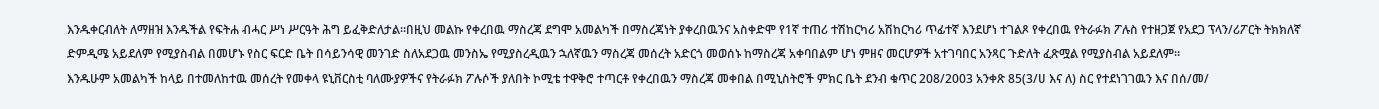እንዱቀርብለት ለማዘዝ እንዱችል የፍትሐ ብሓር ሥነ ሥርዓት ሕግ ይፈቅድለታል።በዚህ መልኩ የቀረበዉ ማስረጃ ደግሞ አመልካች በማስረጃነት ያቀረበዉንና አስቀድሞ የ1ኛ ተጠሪ ተሽከርካሪ አሽከርካሪ ጥፊተኛ እንደሆነ ተገልጾ የቀረበዉ የትራፉክ ፖሉስ የተዘጋጀ የአደጋ ፕላን/ሪፖርት ትክክለኛ ድምዲሜ አይደለም የሚያስብል በመሆኑ የስር ፍርድ ቤት በሳይንሳዊ መንገድ ስለአደጋዉ መንስኤ የሚያስረዲዉን ኋለኛዉን ማስረጃ መሰረት አድርጎ መወሰኑ ከማስረጃ አቀባበልም ሆነ ምዘና መርሆዎች አተገባበር አንጻር ጉድለት ፈጽሟል የሚያስብል አይደለም።
እንዱሁም አመልካች ከላይ በተመለከተዉ መሰረት የመቀላ ዩኒቨርስቲ ባለሙያዎችና የትራፉክ ፖሉሶች ያለበት ኮሚቴ ተዋቅሮ ተጣርቶ የቀረበዉን ማስረጃ መቀበል በሚኒስትሮች ምክር ቤት ደንብ ቁጥር 208/2003 አንቀጽ 85(3/ሀ እና ለ) ስር የተደነገገዉን እና በሰ/መ/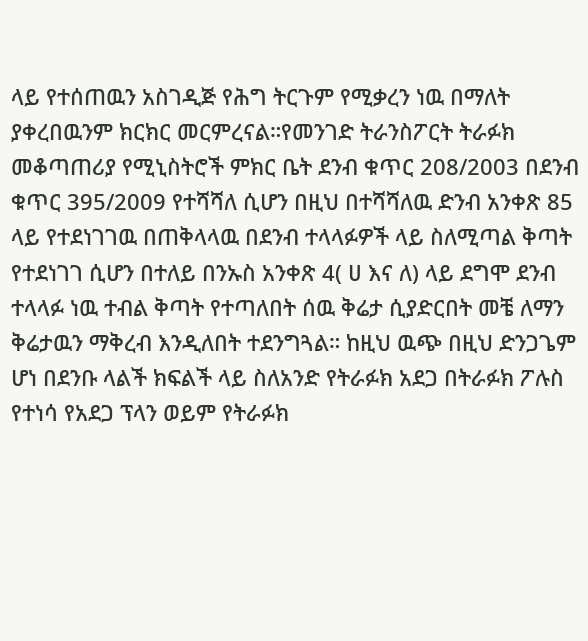ላይ የተሰጠዉን አስገዲጅ የሕግ ትርጉም የሚቃረን ነዉ በማለት ያቀረበዉንም ክርክር መርምረናል።የመንገድ ትራንስፖርት ትራፉክ መቆጣጠሪያ የሚኒስትሮች ምክር ቤት ደንብ ቁጥር 208/2003 በደንብ ቁጥር 395/2009 የተሻሻለ ሲሆን በዚህ በተሻሻለዉ ድንብ አንቀጽ 85 ላይ የተደነገገዉ በጠቅላላዉ በደንብ ተላላፉዎች ላይ ስለሚጣል ቅጣት የተደነገገ ሲሆን በተለይ በንኡስ አንቀጽ 4( ሀ እና ለ) ላይ ደግሞ ደንብ ተላላፉ ነዉ ተብል ቅጣት የተጣለበት ሰዉ ቅሬታ ሲያድርበት መቼ ለማን ቅሬታዉን ማቅረብ እንዲለበት ተደንግጓል። ከዚህ ዉጭ በዚህ ድንጋጌም ሆነ በደንቡ ላልች ክፍልች ላይ ስለአንድ የትራፉክ አደጋ በትራፉክ ፖሉስ የተነሳ የአደጋ ፕላን ወይም የትራፉክ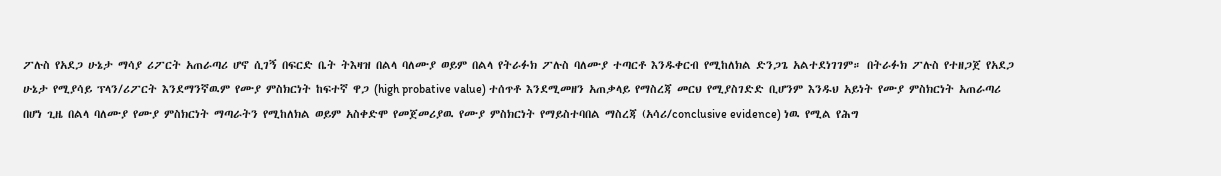ፖሉስ የአደጋ ሁኔታ ማሳያ ሪፖርት አጠራጣሪ ሆኖ ሲገኝ በፍርድ ቤት ትእዛዝ በልላ ባለሙያ ወይም በልላ የትራፉክ ፖሉስ ባለሙያ ተጣርቶ እንዱቀርብ የሚከለክል ድንጋጌ አልተደነገገም። በትራፉክ ፖሉስ የተዘጋጀ የአደጋ ሁኔታ የሚያሳይ ፕላን/ሪፖርት እንደማንኛዉም የሙያ ምስክርነት ከፍተኛ ዋጋ (high probative value) ተሰጥቶ እንደሚመዘን አጠቃላይ የማስረጃ መርህ የሚያስገድድ ቢሆንም እንዱህ አይነት የሙያ ምስክርነት አጠራጣሪ በሆነ ጊዜ በልላ ባለሙያ የሙያ ምስክርነት ማጣራትን የሚከለክል ወይም አስቀድሞ የመጀመሪያዉ የሙያ ምስክርነት የማይስተባበል ማስረጃ (አሳሪ/conclusive evidence) ነዉ የሚል የሕግ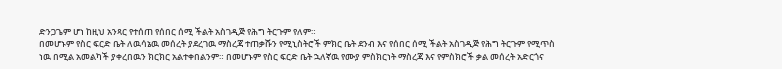ድንጋጌም ሆነ ከዚህ አንጻር የተሰጠ የሰበር ሰሚ ችልት አስገዲጅ የሕግ ትርጉም የለም።
በመሆኑም የስር ፍርድ ቤት ለዉሳኔዉ መሰረት ያደረገዉ ማስረጃ ተጠቃሹን የሚኒስትሮች ምክር ቤት ደንብ እና የሰበር ሰሚ ችልት አስገዲጅ የሕግ ትርጉም የሚጥስ ነዉ በሚል አመልካች ያቀረበዉን ክርክር አልተቀበልንም። በመሆኑም የስር ፍርድ ቤት ኋለኛዉ የሙያ ምስክርነት ማስረጃ እና የምስክሮች ቃል መሰረት አድርጎና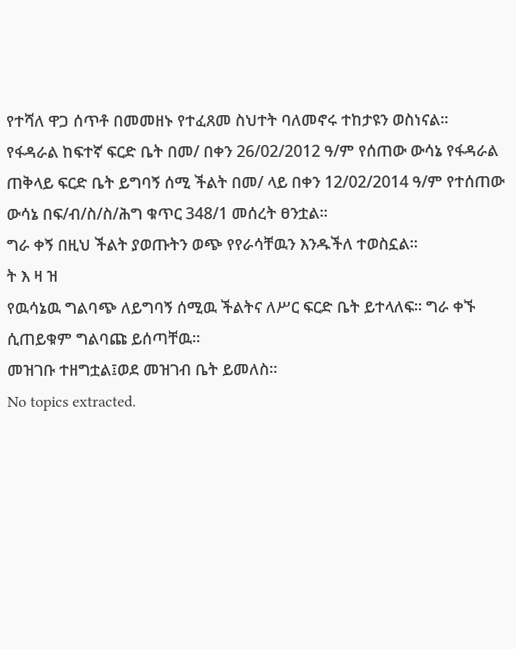የተሻለ ዋጋ ሰጥቶ በመመዘኑ የተፈጸመ ስህተት ባለመኖሩ ተከታዩን ወስነናል።
የፋዳራል ከፍተኛ ፍርድ ቤት በመ/ በቀን 26/02/2012 ዓ/ም የሰጠው ውሳኔ የፋዳራል ጠቅላይ ፍርድ ቤት ይግባኝ ሰሚ ችልት በመ/ ላይ በቀን 12/02/2014 ዓ/ም የተሰጠው ውሳኔ በፍ/ብ/ስ/ስ/ሕግ ቁጥር 348/1 መሰረት ፀንቷል።
ግራ ቀኝ በዚህ ችልት ያወጡትን ወጭ የየራሳቸዉን እንዱችለ ተወስኗል።
ት እ ዛ ዝ
የዉሳኔዉ ግልባጭ ለይግባኝ ሰሚዉ ችልትና ለሥር ፍርድ ቤት ይተላለፍ። ግራ ቀኙ ሲጠይቁም ግልባጩ ይሰጣቸዉ።
መዝገቡ ተዘግቷል፤ወደ መዝገብ ቤት ይመለስ።
No topics extracted.